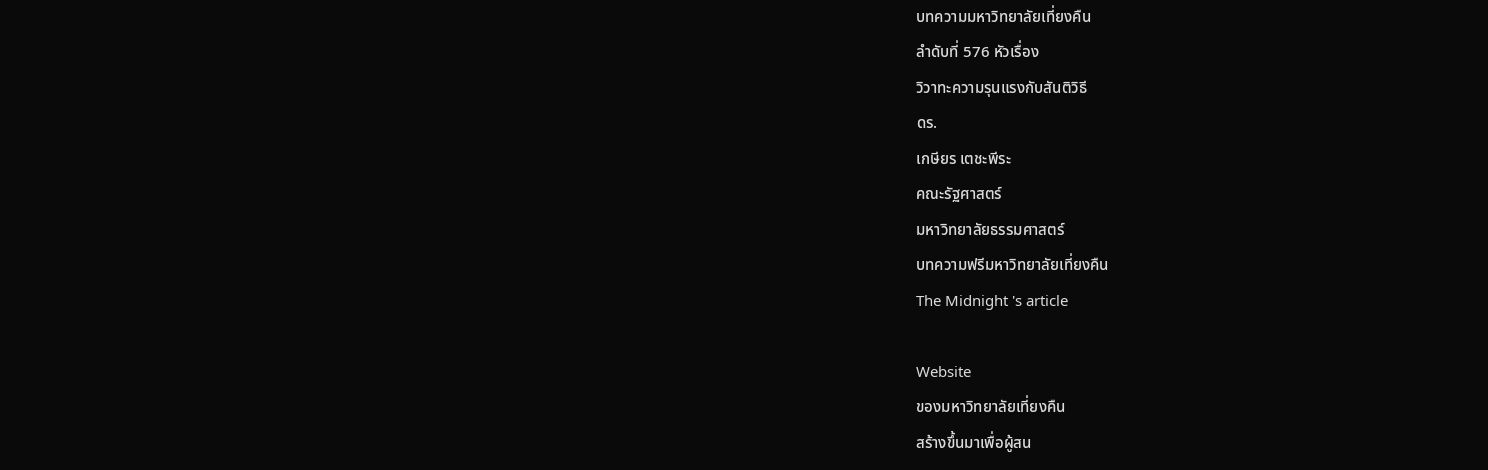บทความมหาวิทยาลัยเที่ยงคืน
ลำดับที่ 576 หัวเรื่อง
วิวาทะความรุนแรงกับสันติวิธี
ดร.
เกษียร เตชะพีระ
คณะรัฐศาสตร์
มหาวิทยาลัยธรรมศาสตร์
บทความฟรีมหาวิทยาลัยเที่ยงคืน
The Midnight 's article

Website
ของมหาวิทยาลัยเที่ยงคืน
สร้างขึ้นมาเพื่อผู้สน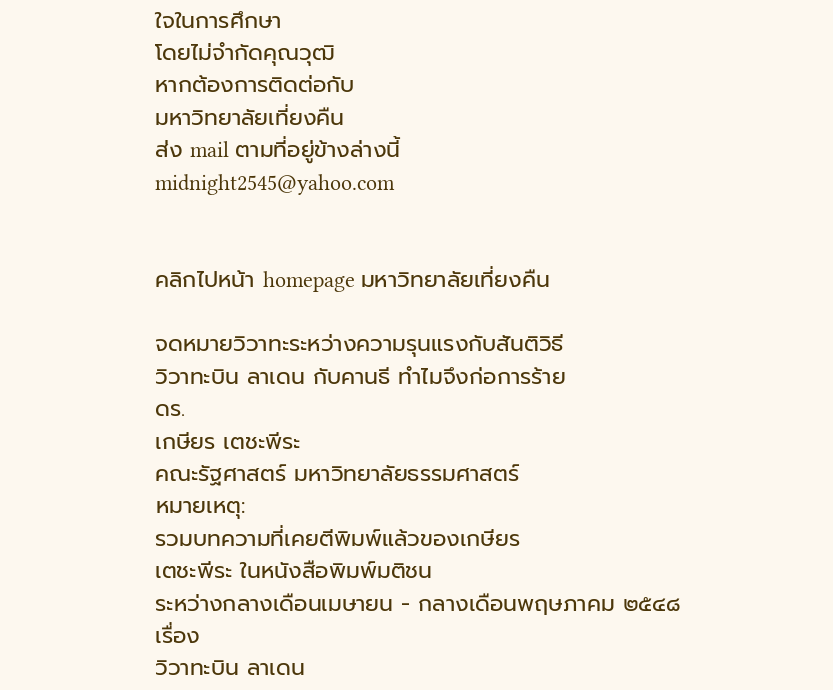ใจในการศึกษา
โดยไม่จำกัดคุณวุฒิ
หากต้องการติดต่อกับ
มหาวิทยาลัยเที่ยงคืน
ส่ง mail ตามที่อยู่ข้างล่างนี้
midnight2545@yahoo.com


คลิกไปหน้า homepage มหาวิทยาลัยเที่ยงคืน

จดหมายวิวาทะระหว่างความรุนแรงกับสันติวิธี
วิวาทะบิน ลาเดน กับคานธี ทำไมจึงก่อการร้าย
ดร.
เกษียร เตชะพีระ
คณะรัฐศาสตร์ มหาวิทยาลัยธรรมศาสตร์
หมายเหตุ:
รวมบทความที่เคยตีพิมพ์แล้วของเกษียร
เตชะพีระ ในหนังสือพิมพ์มติชน
ระหว่างกลางเดือนเมษายน - กลางเดือนพฤษภาคม ๒๕๔๘
เรื่อง
วิวาทะบิน ลาเดน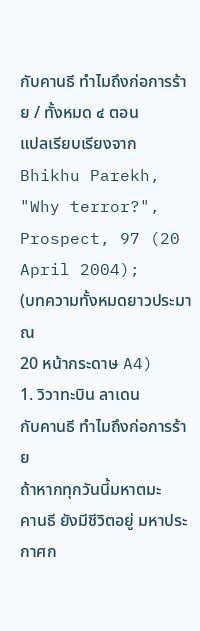กับคานธี ทำไมถึงก่อการร้าย / ทั้งหมด ๔ ตอน
แปลเรียบเรียงจาก
Bhikhu Parekh, "Why terror?", Prospect, 97 (20 April 2004);
(บทความทั้งหมดยาวประมาณ
20 หน้ากระดาษ A4)
1. วิวาทะบิน ลาเดน
กับคานธี ทำไมถึงก่อการร้าย
ถ้าหากทุกวันนี้มหาตมะ
คานธี ยังมีชีวิตอยู่ มหาประกาศก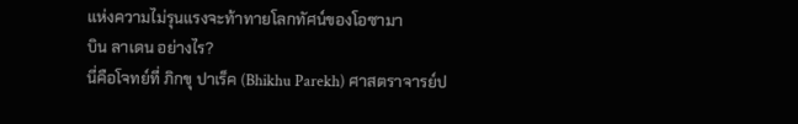แห่งความไม่รุนแรงจะท้าทายโลกทัศน์ของโอซามา
บิน ลาเดน อย่างไร?
นี่คือโจทย์ที่ ภิกขุ ปาเร็ค (Bhikhu Parekh) ศาสตราจารย์ป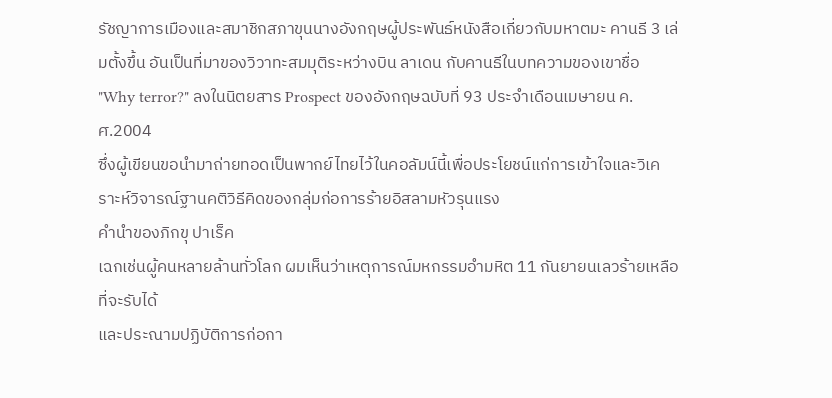รัชญาการเมืองและสมาชิกสภาขุนนางอังกฤษผู้ประพันธ์หนังสือเกี่ยวกับมหาตมะ คานธี 3 เล่มตั้งขึ้น อันเป็นที่มาของวิวาทะสมมุติระหว่างบิน ลาเดน กับคานธีในบทความของเขาชื่อ "Why terror?" ลงในนิตยสาร Prospect ของอังกฤษฉบับที่ 93 ประจำเดือนเมษายน ค.ศ.2004
ซึ่งผู้เขียนขอนำมาถ่ายทอดเป็นพากย์ไทยไว้ในคอลัมน์นี้เพื่อประโยชน์แก่การเข้าใจและวิเคราะห์วิจารณ์ฐานคติวิธีคิดของกลุ่มก่อการร้ายอิสลามหัวรุนแรง
คำนำของภิกขุ ปาเร็ค
เฉกเช่นผู้คนหลายล้านทั่วโลก ผมเห็นว่าเหตุการณ์มหกรรมอำมหิต 11 กันยายนเลวร้ายเหลือที่จะรับได้
และประณามปฏิบัติการก่อกา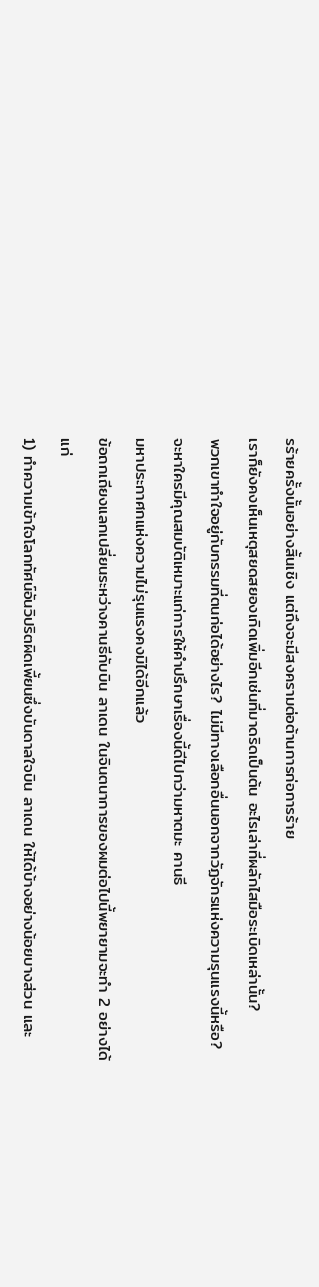รร้ายครั้งนั้นอย่างสิ้นเชิง แต่ถึงจะมีสงครามต่อต้านการก่อการร้าย
เราก็ยังคงเห็นเหตุสยดสยองเกิดเพิ่มอีกเช่นที่มาดริดเป็นต้น อะไรเล่าที่ผลักไสมือระเบิดเหล่านั้น?
พวกเขาทำใจอยู่กับกรรมที่ตนก่อได้อย่างไร? ไม่มีทางเลือกอื่นนอกจากวัฏจักรแห่งความรุนแรงนี้หรือ?
จะหาใครมีคุณสมบัติเหมาะแก่การให้คำปรึกษาเรื่องนี้ดีไปกว่ามหาตมะ คานธี
มหาประกาศกแห่งความไม่รุนแรงคงมิได้อีกแล้ว
ข้อถกเถียงแลกเปลี่ยนระหว่างคานธีกับบิน ลาเดน ในจินตนาการของผมต่อไปนี้พยายามจะทำ 2 อย่างได้แก่
1) ทำความเข้าใจโลกทัศน์อันวิปริตผิดเพี้ยนซึ่งบันดาลใจบิน ลาเดน ให้ได้บ้างอย่างน้อยบางส่วน และ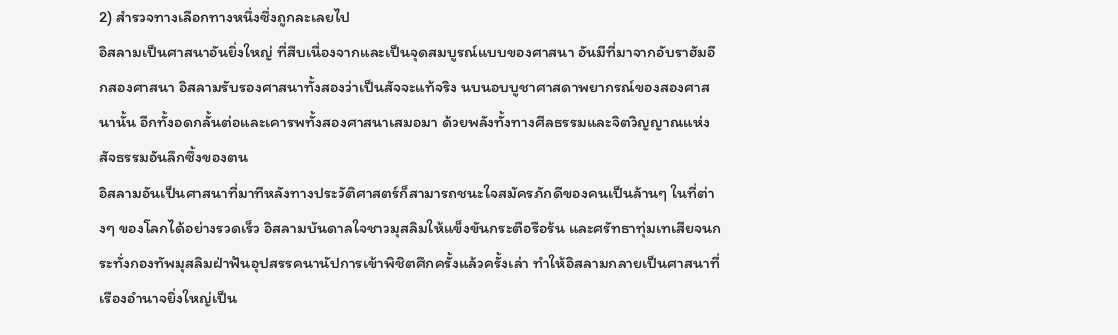2) สำรวจทางเลือกทางหนึ่งซึ่งถูกละเลยไป
อิสลามเป็นศาสนาอันยิ่งใหญ่ ที่สืบเนื่องจากและเป็นจุดสมบูรณ์แบบของศาสนา อันมีที่มาจากอับราฮัมอีกสองศาสนา อิสลามรับรองศาสนาทั้งสองว่าเป็นสัจจะแท้จริง นบนอบบูชาศาสดาพยากรณ์ของสองศาสนานั้น อีกทั้งอดกลั้นต่อและเคารพทั้งสองศาสนาเสมอมา ด้วยพลังทั้งทางศีลธรรมและจิตวิญญาณแห่งสัจธรรมอันลึกซึ้งของตน
อิสลามอันเป็นศาสนาที่มาทีหลังทางประวัติศาสตร์ก็สามารถชนะใจสมัครภักดีของคนเป็นล้านๆ ในที่ต่างๆ ของโลกได้อย่างรวดเร็ว อิสลามบันดาลใจชาวมุสลิมให้แข็งขันกระตือรือร้น และศรัทธาทุ่มเทเสียจนกระทั่งกองทัพมุสลิมฝ่าฟันอุปสรรคนานัปการเข้าพิชิตศึกครั้งแล้วครั้งเล่า ทำให้อิสลามกลายเป็นศาสนาที่เรืองอำนาจยิ่งใหญ่เป็น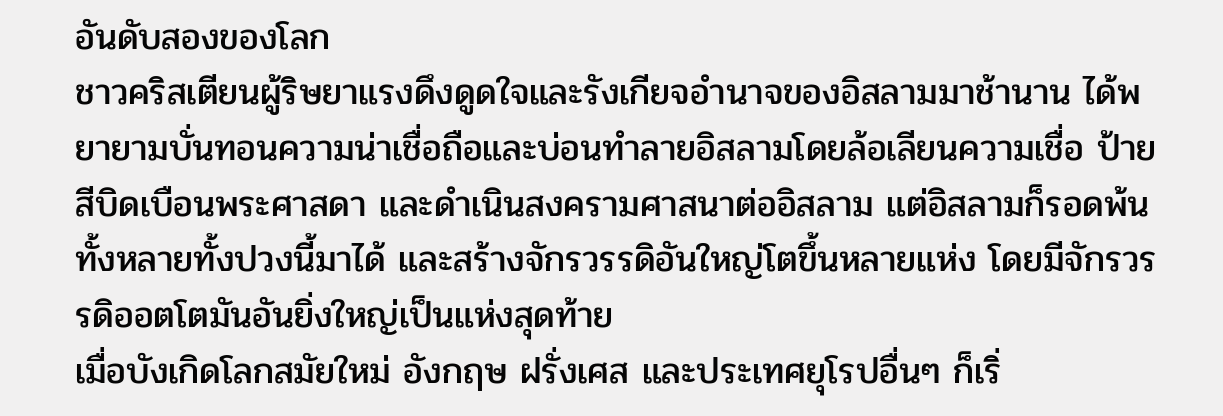อันดับสองของโลก
ชาวคริสเตียนผู้ริษยาแรงดึงดูดใจและรังเกียจอำนาจของอิสลามมาช้านาน ได้พยายามบั่นทอนความน่าเชื่อถือและบ่อนทำลายอิสลามโดยล้อเลียนความเชื่อ ป้ายสีบิดเบือนพระศาสดา และดำเนินสงครามศาสนาต่ออิสลาม แต่อิสลามก็รอดพ้นทั้งหลายทั้งปวงนี้มาได้ และสร้างจักรวรรดิอันใหญ่โตขึ้นหลายแห่ง โดยมีจักรวรรดิออตโตมันอันยิ่งใหญ่เป็นแห่งสุดท้าย
เมื่อบังเกิดโลกสมัยใหม่ อังกฤษ ฝรั่งเศส และประเทศยุโรปอื่นๆ ก็เริ่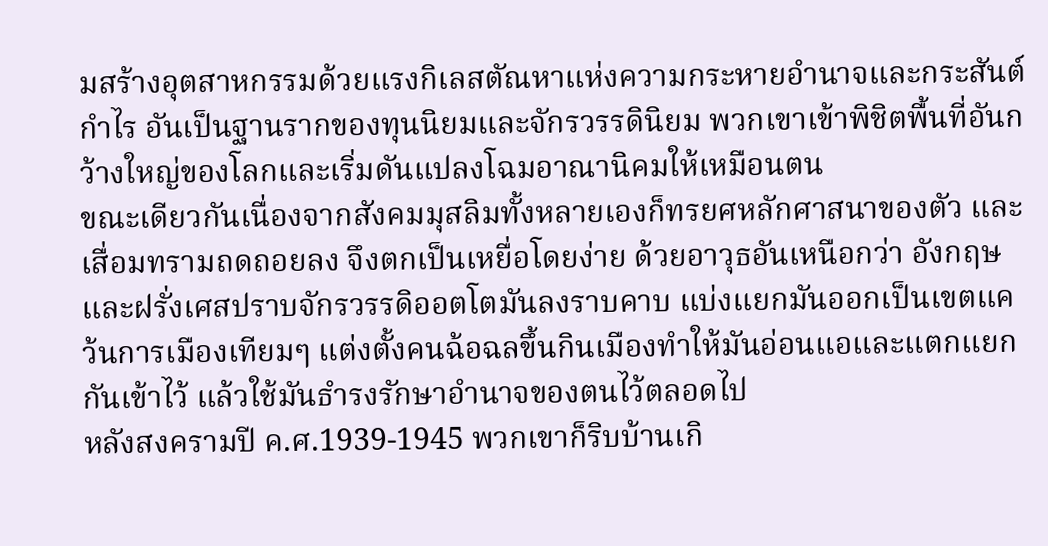มสร้างอุตสาหกรรมด้วยแรงกิเลสตัณหาแห่งความกระหายอำนาจและกระสันต์กำไร อันเป็นฐานรากของทุนนิยมและจักรวรรดินิยม พวกเขาเข้าพิชิตพื้นที่อันกว้างใหญ่ของโลกและเริ่มดันแปลงโฉมอาณานิคมให้เหมือนตน
ขณะเดียวกันเนื่องจากสังคมมุสลิมทั้งหลายเองก็ทรยศหลักศาสนาของตัว และเสื่อมทรามถดถอยลง จึงตกเป็นเหยื่อโดยง่าย ด้วยอาวุธอันเหนือกว่า อังกฤษและฝรั่งเศสปราบจักรวรรดิออตโตมันลงราบคาบ แบ่งแยกมันออกเป็นเขตแคว้นการเมืองเทียมๆ แต่งตั้งคนฉ้อฉลขึ้นกินเมืองทำให้มันอ่อนแอและแตกแยกกันเข้าไว้ แล้วใช้มันธำรงรักษาอำนาจของตนไว้ตลอดไป
หลังสงครามปี ค.ศ.1939-1945 พวกเขาก็ริบบ้านเกิ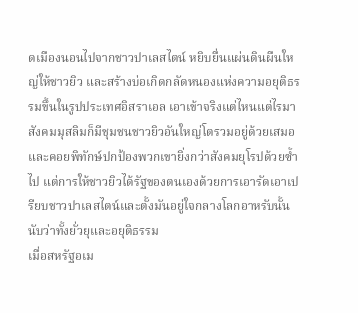ดเมืองนอนไปจากชาวปาเลสไตน์ หยิบยื่นแผ่นดินผืนใหญ่ให้ชาวยิว และสร้างบ่อเกิดกลัดหนองแห่งความอยุติธรรมขึ้นในรูปประเทศอิสราเอล เอาเข้าจริงแต่ไหนแต่ไรมาสังคมมุสลิมก็มีชุมชนชาวยิวอันใหญ่โตรวมอยู่ด้วยเสมอและคอยพิทักษ์ปกป้องพวกเขายิ่งกว่าสังคมยุโรปด้วยซ้ำไป แต่การให้ชาวยิวได้รัฐของตนเองด้วยการเอารัดเอาเปรียบชาวปาเลสไตน์และตั้งมันอยู่ใจกลางโลกอาหรับนั้นนับว่าทั้งยั่วยุและอยุติธรรม
เมื่อสหรัฐอเม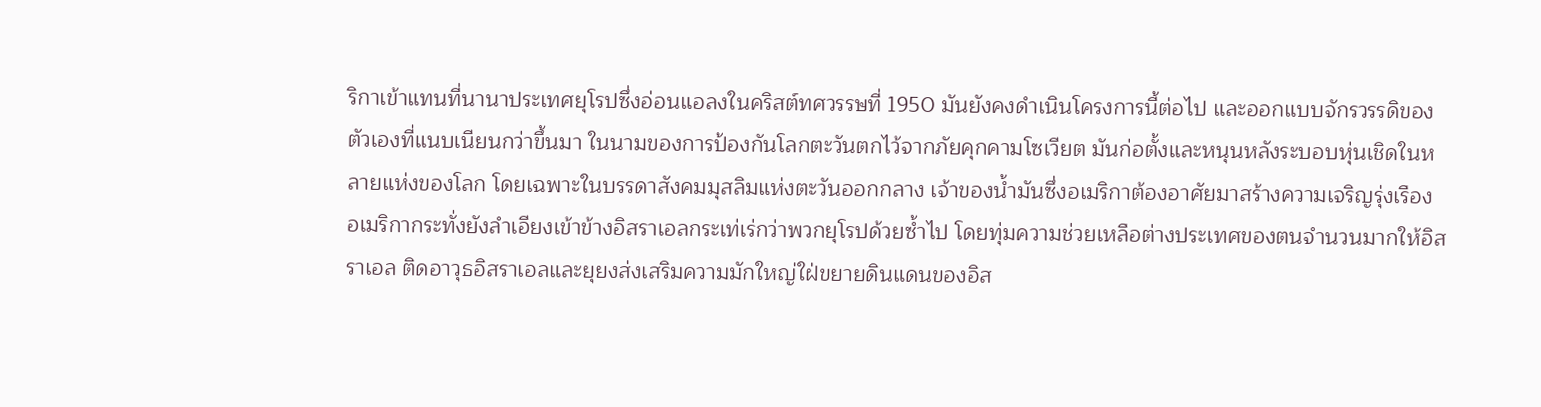ริกาเข้าแทนที่นานาประเทศยุโรปซึ่งอ่อนแอลงในคริสต์ทศวรรษที่ 1950 มันยังคงดำเนินโครงการนี้ต่อไป และออกแบบจักรวรรดิของตัวเองที่แนบเนียนกว่าขึ้นมา ในนามของการป้องกันโลกตะวันตกไว้จากภัยคุกคามโซเวียต มันก่อตั้งและหนุนหลังระบอบหุ่นเชิดในหลายแห่งของโลก โดยเฉพาะในบรรดาสังคมมุสลิมแห่งตะวันออกกลาง เจ้าของน้ำมันซึ่งอเมริกาต้องอาศัยมาสร้างความเจริญรุ่งเรือง
อเมริกากระทั่งยังลำเอียงเข้าข้างอิสราเอลกระเท่เร่กว่าพวกยุโรปด้วยซ้ำไป โดยทุ่มความช่วยเหลือต่างประเทศของตนจำนวนมากให้อิสราเอล ติดอาวุธอิสราเอลและยุยงส่งเสริมความมักใหญ่ใฝ่ขยายดินแดนของอิส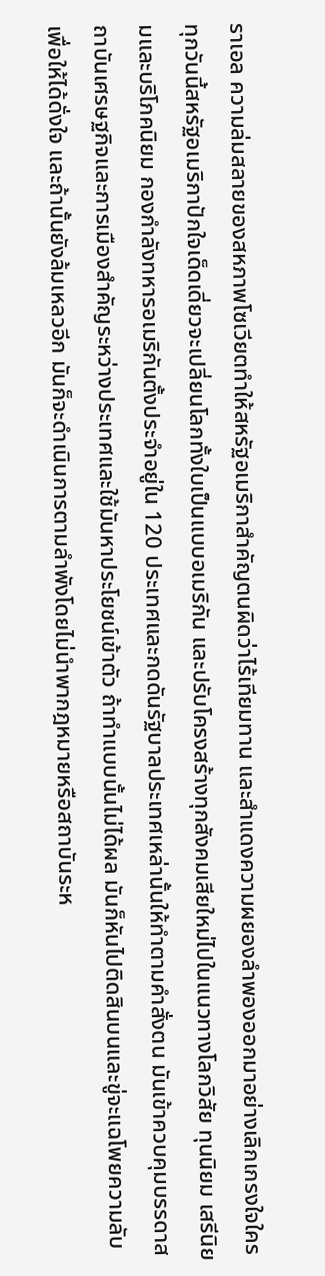ราเอล ความล่มสลายของสหภาพโซเวียตทำให้สหรัฐอเมริกาสำคัญตนผิดว่าไร้เทียมทาน และสำแดงความผยองลำพองออกมาอย่างเลิกเกรงใจใคร
ทุกวันนี้สหรัฐอเมริกาปักใจเด็ดเดี่ยวจะเปลี่ยนโลกทั้งใบเป็นแบบอเมริกัน และปรับโครงสร้างทุกสังคมเสียใหม่ไปในแนวทางโลกวิสัย ทุนนิยม เสรีนิยมและบริโภคนิยม กองกำลังทหารอเมริกันตั้งประจำอยู่ใน 120 ประเทศและกดดันรัฐบาลประเทศเหล่านั้นให้ทำตามคำสั่งตน มันเข้าควบคุมบรรดาสถาบันเศรษฐกิจและการเมืองสำคัญระหว่างประเทศและใช้มันหาประโยชน์เข้าตัว ถ้าทำแบบนั้นไม่ได้ผล มันก็หันไปติดสินบนและขู่จะแฉโพยความลับเพื่อให้ได้ดั่งใจ และถ้านั้นยังล้มเหลวอีก มันก็จะดำเนินการตามลำพังโดยไม่นำพากฎหมายหรือสถาบันระห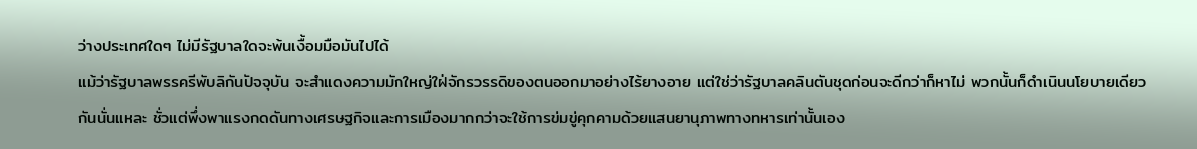ว่างประเทศใดๆ ไม่มีรัฐบาลใดจะพ้นเงื้อมมือมันไปได้
แม้ว่ารัฐบาลพรรครีพับลิกันปัจจุบัน จะสำแดงความมักใหญ่ใฝ่จักรวรรดิของตนออกมาอย่างไร้ยางอาย แต่ใช่ว่ารัฐบาลคลินตันชุดก่อนจะดีกว่าก็หาไม่ พวกนั้นก็ดำเนินนโยบายเดียวกันนั่นแหละ ชั่วแต่พึ่งพาแรงกดดันทางเศรษฐกิจและการเมืองมากกว่าจะใช้การข่มขู่คุกคามด้วยแสนยานุภาพทางทหารเท่านั้นเอง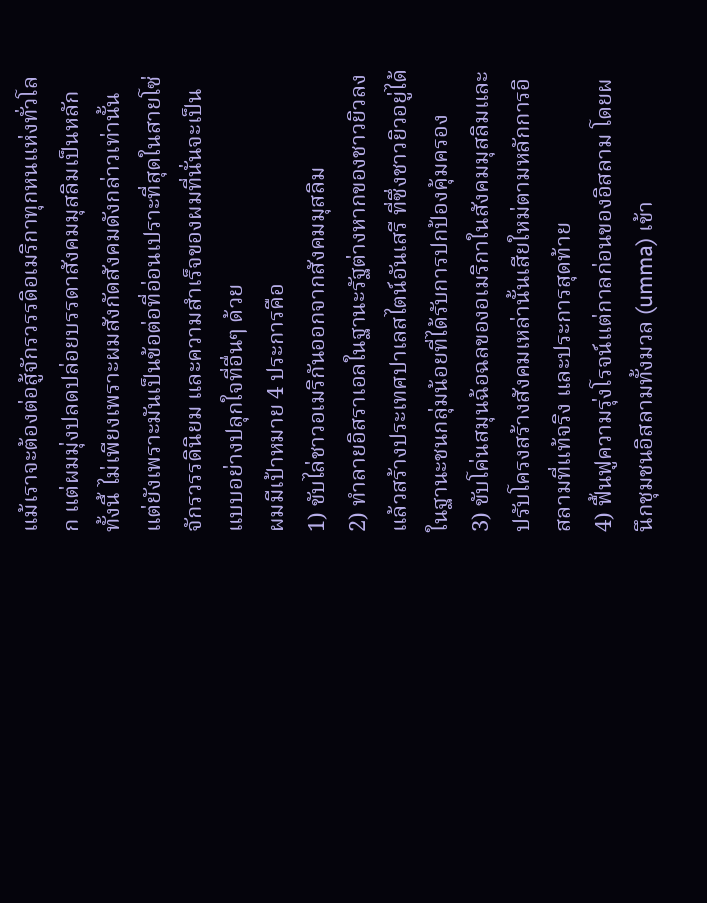แม้เราจะต้องต่อสู้จักรวรรดิอเมริกาทุกหนแห่งทั่วโลก แต่ผมมุ่งปลดปล่อยบรรดาสังคมมุสลิมเป็นหลัก ทั้งนี้ ไม่เพียงเพราะผมสังกัดสังคมดังกล่าวเท่านั้น แต่ยังเพราะมันเป็นข้อต่อที่อ่อนเปราะที่สุดในสายโซ่จักรวรรดินิยม และความสำเร็จของผมที่นั่นจะเป็นแบบอย่างปลุกใจที่อื่นๆ ด้วย
ผมมีเป้าหมาย 4 ประการคือ
1) ขับไล่ชาวอเมริกันออกจากสังคมมุสลิม
2) ทำลายอิสราเอลในฐานะรัฐต่างหากของชาวยิวลง แล้วสร้างประเทศปาเลสไตน์อันเสรี ที่ซึ่งชาวยิวอยู่ได้ในฐานะชนกลุ่มน้อยที่ได้รับการปกป้องคุ้มครอง
3) ขับโค่นสมุนฉ้อฉลของอเมริกาในสังคมมุสลิมและปรับโครงสร้างสังคมเหล่านั้นเสียใหม่ตามหลักการอิสลามที่แท้จริง และประการสุดท้าย
4) ฟื้นฟูความรุ่งโรจน์แต่กาลก่อนของอิสลาม โดยผนึกชุมชนอิสลามทั้งมวล (umma) เข้า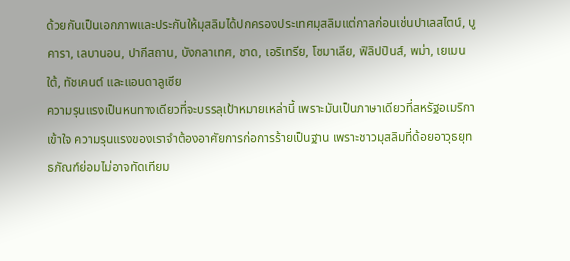ด้วยกันเป็นเอกภาพและประกันให้มุสลิมได้ปกครองประเทศมุสลิมแต่กาลก่อนเช่นปาเลสไตน์, บูคารา, เลบานอน, ปากีสถาน, บังกลาเทศ, ชาด, เอริเทรีย, โซมาเลีย, ฟิลิปปินส์, พม่า, เยเมนใต้, ทัชเคนต์ และแอนดาลูเซีย
ความรุนแรงเป็นหนทางเดียวที่จะบรรลุเป้าหมายเหล่านี้ เพราะมันเป็นภาษาเดียวที่สหรัฐอเมริกาเข้าใจ ความรุนแรงของเราจำต้องอาศัยการก่อการร้ายเป็นฐาน เพราะชาวมุสลิมที่ด้อยอาวุธยุทธภัณฑ์ย่อมไม่อาจทัดเทียม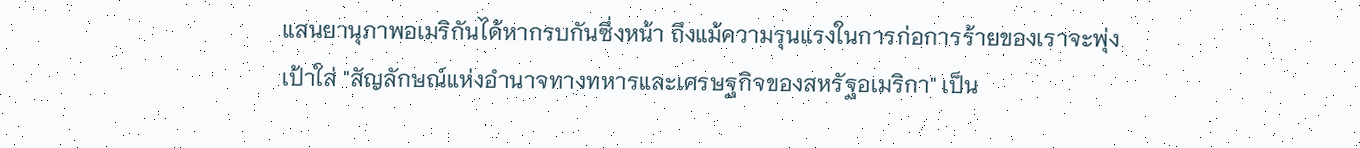แสนยานุภาพอเมริกันได้หากรบกันซึ่งหน้า ถึงแม้ความรุนแรงในการก่อการร้ายของเราจะพุ่งเป้าใส่ "สัญลักษณ์แห่งอำนาจทางทหารและเศรษฐกิจของสหรัฐอเมริกา" เป็น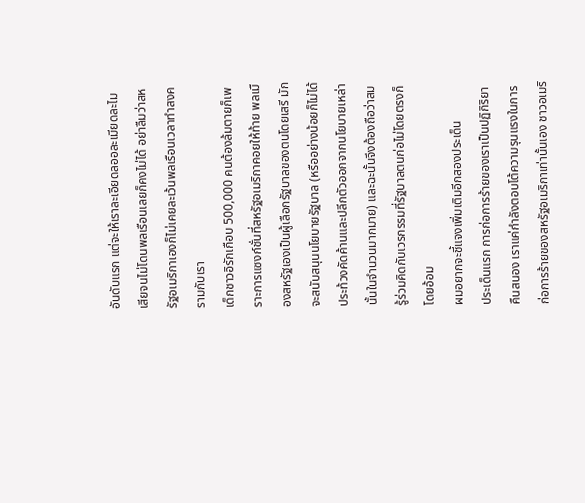อันดับแรก แต่จะให้เราละเอียดลออละเมียดละไมเสียจนไม่โดนพลเรือนเลยก็คงไม่ได้ อย่าลืมว่าสหรัฐอเมริกาเองก็ไม่เคยละเว้นพลเรือนเวลาทำสงครามกับเรา
เด็กชาวอิรักเกือบ 500,000 คนต้องล้มตายก็เพราะการแซงก์ชั่นที่สหรัฐอเมริกาคอยให้ท้าย พลเมืองสหรัฐเองเป็นผู้เลือกรัฐบาลของตนโดยเสรี มักจะสนับสนุนนโยบายรัฐบาล (หรืออย่างน้อยก็ไม่ได้ประท้วงคัดค้านและปลีกตัวออกจากนโยบายเหล่านั้นในจำนวนมากมาย) และฉะนั้นจึงต้องถือว่าสมรู้ร่วมคิดกับเวรกรรมที่รัฐบาลตนก่อไม่โดยตรงก็โดยอ้อม
ผมอยากจะชี้แจงเพิ่มเติมอีกสองประเด็น
ประเด็นแรก การก่อการร้ายของเราเป็นปฏิกิริยาคืนสนอง เราแค่กำลังตอบโต้ความรุนแรงในการก่อการร้ายของสหรัฐอเมริกาเท่านั้นเอง ชาวอเมริ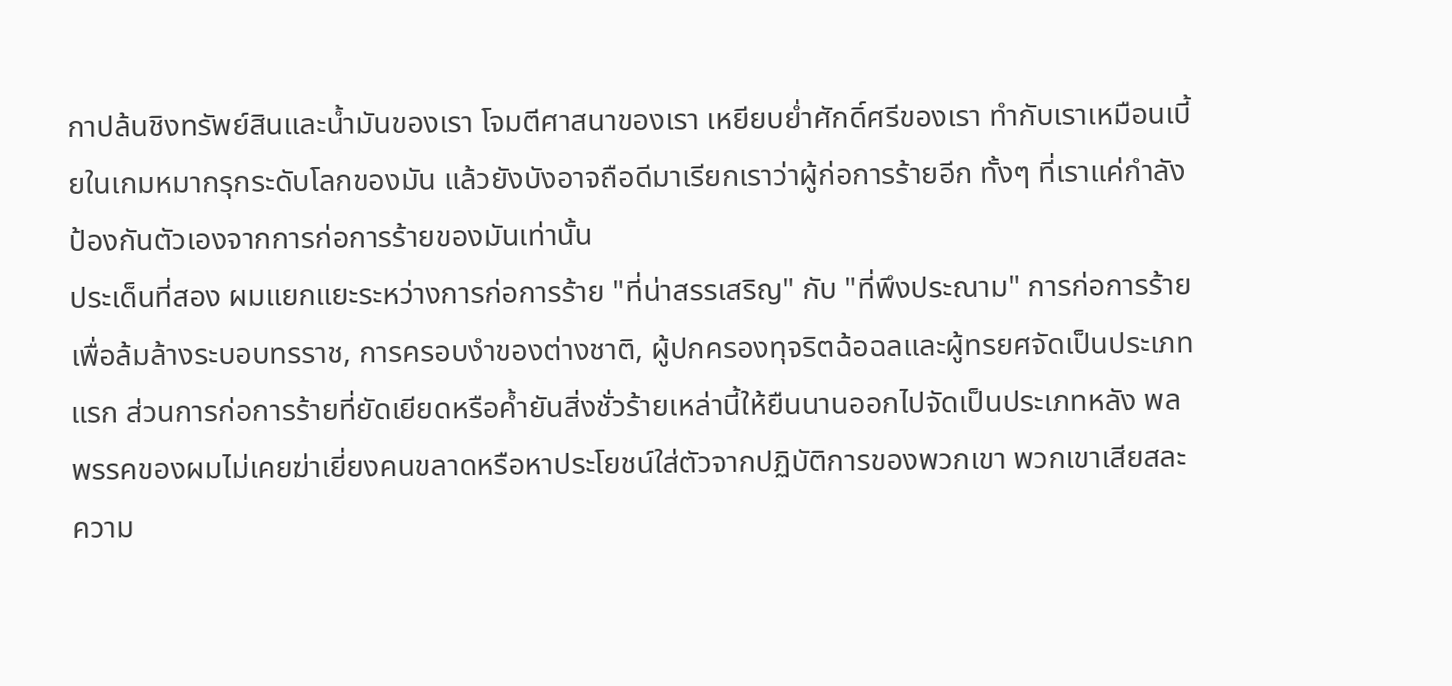กาปล้นชิงทรัพย์สินและน้ำมันของเรา โจมตีศาสนาของเรา เหยียบย่ำศักดิ์ศรีของเรา ทำกับเราเหมือนเบี้ยในเกมหมากรุกระดับโลกของมัน แล้วยังบังอาจถือดีมาเรียกเราว่าผู้ก่อการร้ายอีก ทั้งๆ ที่เราแค่กำลังป้องกันตัวเองจากการก่อการร้ายของมันเท่านั้น
ประเด็นที่สอง ผมแยกแยะระหว่างการก่อการร้าย "ที่น่าสรรเสริญ" กับ "ที่พึงประณาม" การก่อการร้ายเพื่อล้มล้างระบอบทรราช, การครอบงำของต่างชาติ, ผู้ปกครองทุจริตฉ้อฉลและผู้ทรยศจัดเป็นประเภทแรก ส่วนการก่อการร้ายที่ยัดเยียดหรือค้ำยันสิ่งชั่วร้ายเหล่านี้ให้ยืนนานออกไปจัดเป็นประเภทหลัง พลพรรคของผมไม่เคยฆ่าเยี่ยงคนขลาดหรือหาประโยชน์ใส่ตัวจากปฏิบัติการของพวกเขา พวกเขาเสียสละความ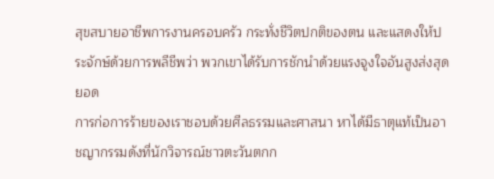สุขสบายอาชีพการงานครอบครัว กระทั่งชีวิตปกติของตน และแสดงให้ประจักษ์ด้วยการพลีชีพว่า พวกเขาได้รับการชักนำด้วยแรงจูงใจอันสูงส่งสุดยอด
การก่อการร้ายของเราชอบด้วยศีลธรรมและศาสนา หาได้มีธาตุแท้เป็นอาชญากรรมดังที่นักวิจารณ์ชาวตะวันตกก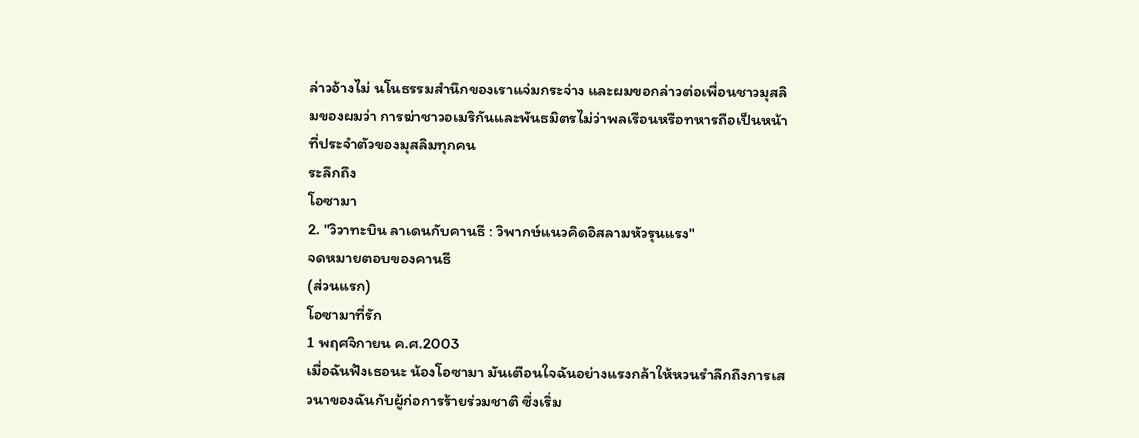ล่าวอ้างไม่ นโนธรรมสำนึกของเราแจ่มกระจ่าง และผมขอกล่าวต่อเพื่อนชาวมุสลิมของผมว่า การฆ่าชาวอเมริกันและพันธมิตรไม่ว่าพลเรือนหรือทหารถือเป็นหน้าที่ประจำตัวของมุสลิมทุกคน
ระลึกถึง
โอซามา
2. "วิวาทะบิน ลาเดนกับคานธี : วิพากษ์แนวคิดอิสลามหัวรุนแรง"
จดหมายตอบของคานธี
(ส่วนแรก)
โอซามาที่รัก
1 พฤศจิกายน ค.ศ.2003
เมื่อฉันฟังเธอนะ น้องโอซามา มันเตือนใจฉันอย่างแรงกล้าให้หวนรำลึกถึงการเสวนาของฉันกับผู้ก่อการร้ายร่วมชาติ ซึ่งเริ่ม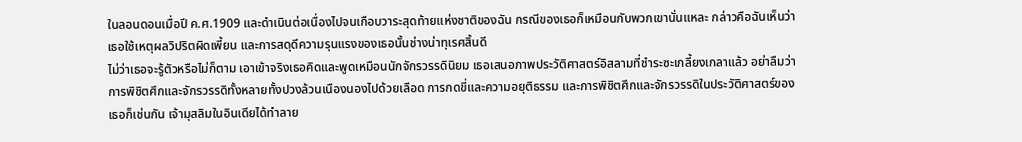ในลอนดอนเมื่อปี ค.ศ.1909 และดำเนินต่อเนื่องไปจนเกือบวาระสุดท้ายแห่งชาติของฉัน กรณีของเธอก็เหมือนกับพวกเขานั่นแหละ กล่าวคือฉันเห็นว่าเธอใช้เหตุผลวิปริตผิดเพี้ยน และการสดุดีความรุนแรงของเธอนั้นช่างน่าทุเรศสิ้นดี
ไม่ว่าเธอจะรู้ตัวหรือไม่ก็ตาม เอาเข้าจริงเธอคิดและพูดเหมือนนักจักรวรรดินิยม เธอเสนอภาพประวัติศาสตร์อิสลามที่ชำระซะเกลี้ยงเกลาแล้ว อย่าลืมว่าการพิชิตศึกและจักรวรรดิทั้งหลายทั้งปวงล้วนเนืองนองไปด้วยเลือด การกดขี่และความอยุติธรรม และการพิชิตศึกและจักรวรรดิในประวัติศาสตร์ของเธอก็เช่นกัน เจ้ามุสลิมในอินเดียได้ทำลาย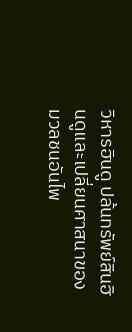วิหารฮินดู ปล้นทรัพย์สินฮินดูและเปลี่ยนศาสนาของมวลชนอันไพ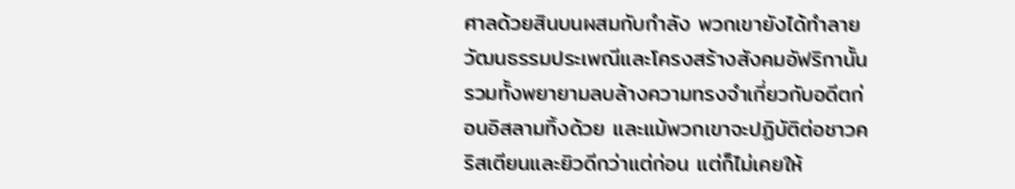ศาลด้วยสินบนผสมกับกำลัง พวกเขายังได้ทำลายวัฒนธรรมประเพณีและโครงสร้างสังคมอัฟริกานั้น รวมทั้งพยายามลบล้างความทรงจำเกี่ยวกับอดีตก่อนอิสลามทิ้งด้วย และแม้พวกเขาจะปฏิบัติต่อชาวคริสเตียนและยิวดีกว่าแต่ก่อน แต่ก็ไม่เคยให้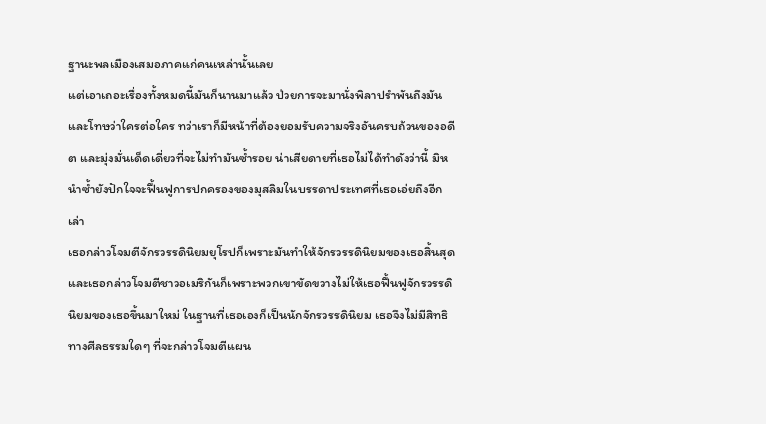ฐานะพลเมืองเสมอภาคแก่คนเหล่านั้นเลย
แต่เอาเถอะเรื่องทั้งหมดนี้มันก็นานมาแล้ว ป่วยการจะมานั่งพิลาปรำพันถึงมันและโทษว่าใครต่อใคร ทว่าเราก็มีหน้าที่ต้องยอมรับความจริงอันครบถ้วนของอดีต และมุ่งมั่นเด็ดเดี่ยวที่จะไม่ทำมันซ้ำรอย น่าเสียดายที่เธอไม่ได้ทำดังว่านี้ มิหนำซ้ำยังปักใจจะฟื้นฟูการปกครองของมุสลิมในบรรดาประเทศที่เธอเอ่ยถึงอีกเล่า
เธอกล่าวโจมตีจักรวรรดินิยมยุโรปก็เพราะมันทำให้จักรวรรดินิยมของเธอสิ้นสุด และเธอกล่าวโจมตีชาวอเมริกันก็เพราะพวกเขาขัดขวางไม่ให้เธอฟื้นฟูจักรวรรดินิยมของเธอขึ้นมาใหม่ ในฐานที่เธอเองก็เป็นนักจักรวรรดินิยม เธอจึงไม่มีสิทธิทางศีลธรรมใดๆ ที่จะกล่าวโจมตีแผน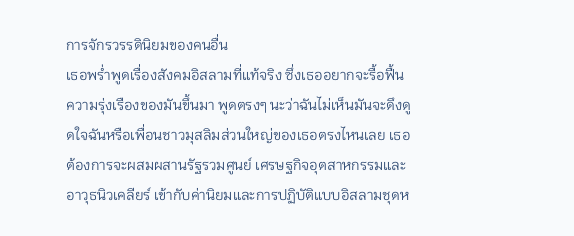การจักรวรรดินิยมของคนอื่น
เธอพร่ำพูดเรื่องสังคมอิสลามที่แท้จริง ซึ่งเธออยากจะรื้อฟื้นความรุ่งเรืองของมันขึ้นมา พูดตรงๆ นะว่าฉันไม่เห็นมันจะดึงดูดใจฉันหรือเพื่อนชาวมุสลิมส่วนใหญ่ของเธอตรงไหนเลย เธอต้องการจะผสมผสานรัฐรวมศูนย์ เศรษฐกิจอุตสาหกรรมและอาวุธนิวเคลียร์ เข้ากับค่านิยมและการปฏิบัติแบบอิสลามชุดห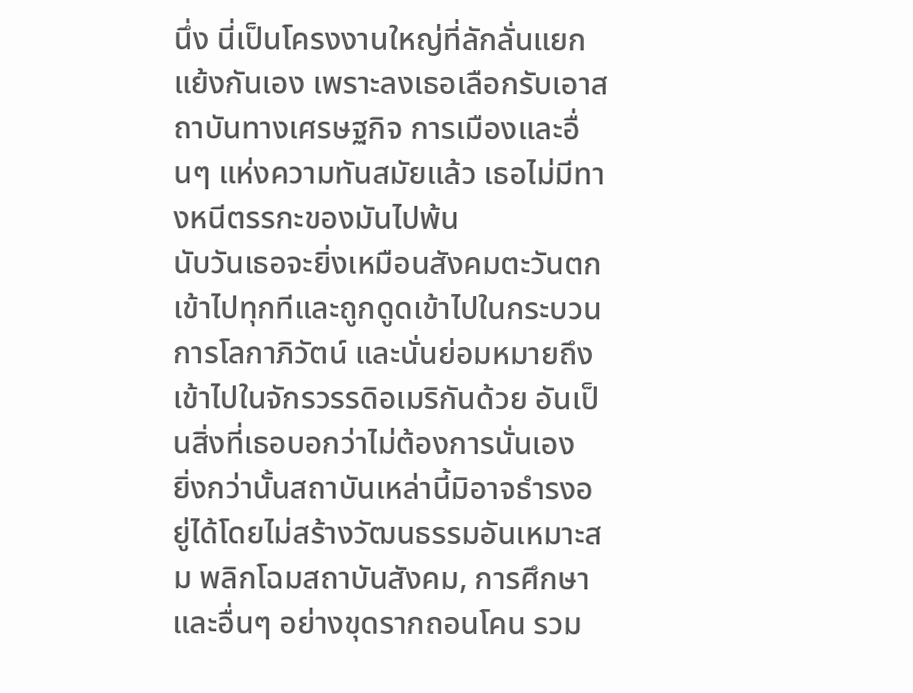นึ่ง นี่เป็นโครงงานใหญ่ที่ลักลั่นแยกแย้งกันเอง เพราะลงเธอเลือกรับเอาสถาบันทางเศรษฐกิจ การเมืองและอื่นๆ แห่งความทันสมัยแล้ว เธอไม่มีทางหนีตรรกะของมันไปพ้น
นับวันเธอจะยิ่งเหมือนสังคมตะวันตกเข้าไปทุกทีและถูกดูดเข้าไปในกระบวนการโลกาภิวัตน์ และนั่นย่อมหมายถึงเข้าไปในจักรวรรดิอเมริกันด้วย อันเป็นสิ่งที่เธอบอกว่าไม่ต้องการนั่นเอง
ยิ่งกว่านั้นสถาบันเหล่านี้มิอาจธำรงอยู่ได้โดยไม่สร้างวัฒนธรรมอันเหมาะสม พลิกโฉมสถาบันสังคม, การศึกษาและอื่นๆ อย่างขุดรากถอนโคน รวม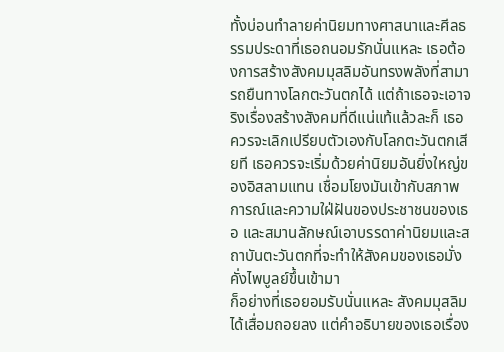ทั้งบ่อนทำลายค่านิยมทางศาสนาและศีลธรรมประดาที่เธอถนอมรักนั่นแหละ เธอต้องการสร้างสังคมมุสลิมอันทรงพลังที่สามารถยืนทางโลกตะวันตกได้ แต่ถ้าเธอจะเอาจริงเรื่องสร้างสังคมที่ดีแน่แท้แล้วละก็ เธอควรจะเลิกเปรียบตัวเองกับโลกตะวันตกเสียที เธอควรจะเริ่มด้วยค่านิยมอันยิ่งใหญ่ของอิสลามแทน เชื่อมโยงมันเข้ากับสภาพการณ์และความใฝ่ฝันของประชาชนของเธอ และสมานลักษณ์เอาบรรดาค่านิยมและสถาบันตะวันตกที่จะทำให้สังคมของเธอมั่งคั่งไพบูลย์ขึ้นเข้ามา
ก็อย่างที่เธอยอมรับนั่นแหละ สังคมมุสลิมได้เสื่อมถอยลง แต่คำอธิบายของเธอเรื่อง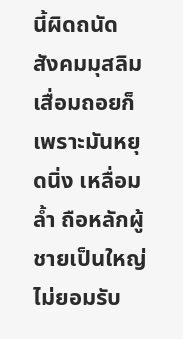นี้ผิดถนัด สังคมมุสลิมเสื่อมถอยก็เพราะมันหยุดนิ่ง เหลื่อมล้ำ ถือหลักผู้ชายเป็นใหญ่ ไม่ยอมรับ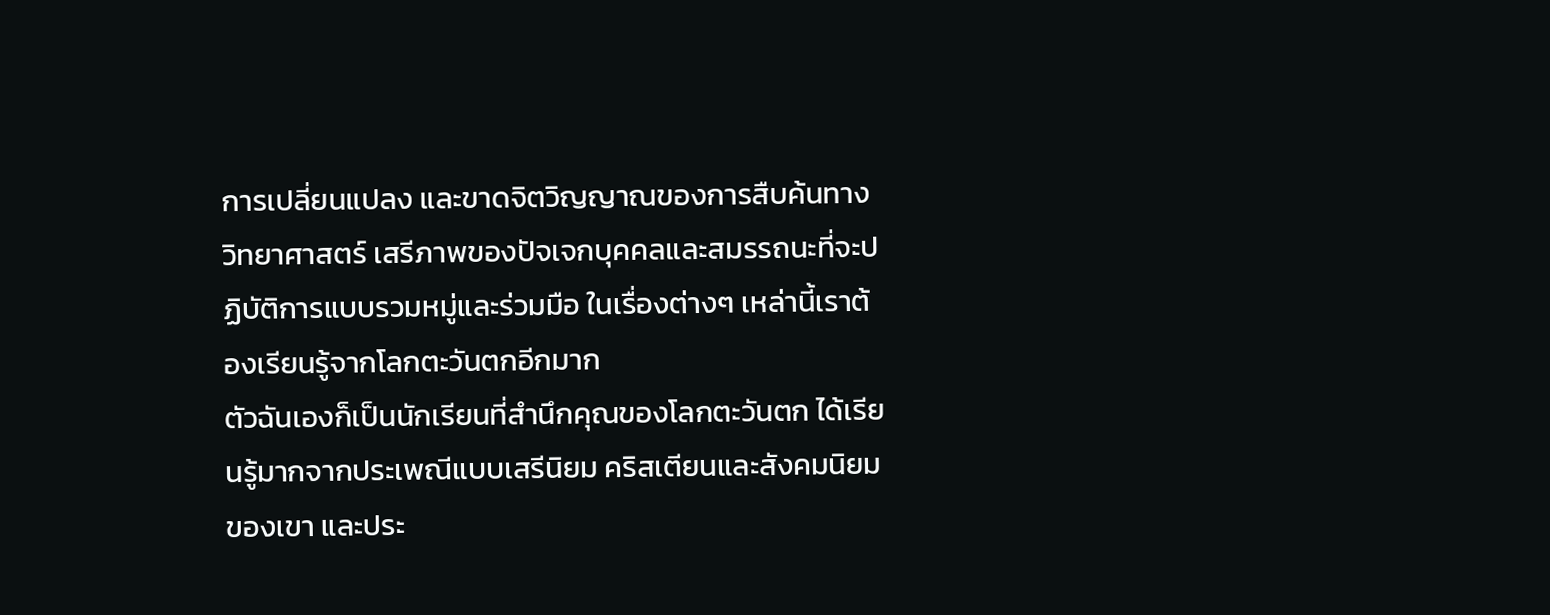การเปลี่ยนแปลง และขาดจิตวิญญาณของการสืบค้นทางวิทยาศาสตร์ เสรีภาพของปัจเจกบุคคลและสมรรถนะที่จะปฏิบัติการแบบรวมหมู่และร่วมมือ ในเรื่องต่างๆ เหล่านี้เราต้องเรียนรู้จากโลกตะวันตกอีกมาก
ตัวฉันเองก็เป็นนักเรียนที่สำนึกคุณของโลกตะวันตก ได้เรียนรู้มากจากประเพณีแบบเสรีนิยม คริสเตียนและสังคมนิยมของเขา และประ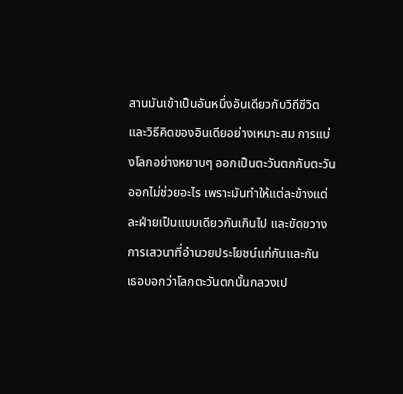สานมันเข้าเป็นอันหนึ่งอันเดียวกับวิถีชีวิตและวิธีคิดของอินเดียอย่างเหมาะสม การแบ่งโลกอย่างหยาบๆ ออกเป็นตะวันตกกับตะวันออกไม่ช่วยอะไร เพราะมันทำให้แต่ละข้างแต่ละฝ่ายเป็นแบบเดียวกันเกินไป และขัดขวางการเสวนาที่อำนวยประโยชน์แก่กันและกัน
เธอบอกว่าโลกตะวันตกนั้นกลวงเป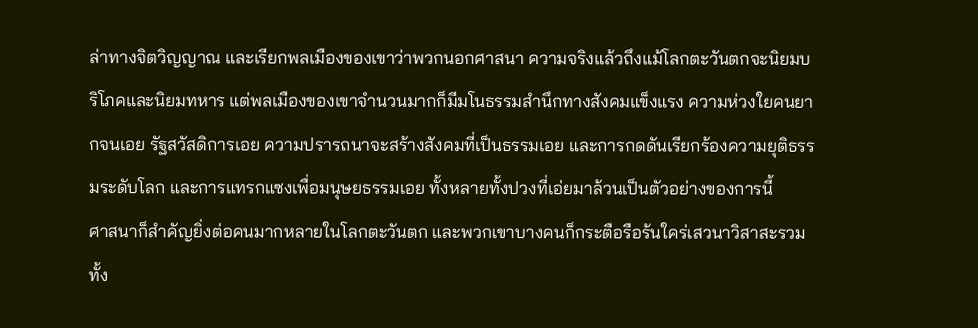ล่าทางจิตวิญญาณ และเรียกพลเมืองของเขาว่าพวกนอกศาสนา ความจริงแล้วถึงแม้โลกตะวันตกจะนิยมบริโภคและนิยมทหาร แต่พลเมืองของเขาจำนวนมากก็มีมโนธรรมสำนึกทางสังคมแข็งแรง ความห่วงใยคนยากจนเอย รัฐสวัสดิการเอย ความปรารถนาจะสร้างสังคมที่เป็นธรรมเอย และการกดดันเรียกร้องความยุติธรรมระดับโลก และการแทรกแซงเพื่อมนุษยธรรมเอย ทั้งหลายทั้งปวงที่เอ่ยมาล้วนเป็นตัวอย่างของการนี้
ศาสนาก็สำคัญยิ่งต่อคนมากหลายในโลกตะวันตก และพวกเขาบางคนก็กระตือรือร้นใคร่เสวนาวิสาสะรวมทั้ง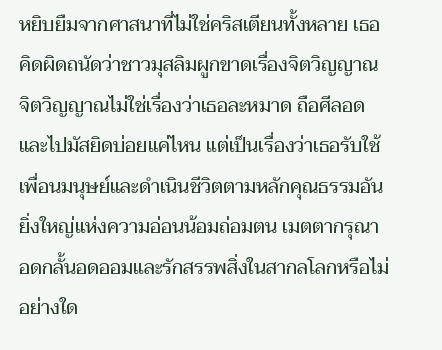หยิบยืมจากศาสนาที่ไม่ใช่คริสเตียนทั้งหลาย เธอคิดผิดถนัดว่าชาวมุสลิมผูกขาดเรื่องจิตวิญญาณ จิตวิญญาณไม่ใช่เรื่องว่าเธอละหมาด ถือศีลอด และไปมัสยิดบ่อยแค่ไหน แต่เป็นเรื่องว่าเธอรับใช้เพื่อนมนุษย์และดำเนินชีวิตตามหลักคุณธรรมอันยิ่งใหญ่แห่งความอ่อนน้อมถ่อมตน เมตตากรุณา อดกลั้นอดออมและรักสรรพสิ่งในสากลโลกหรือไม่อย่างใด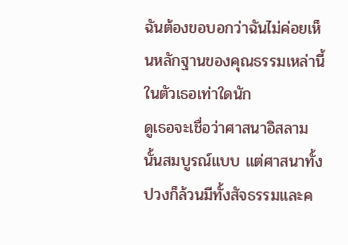ฉันต้องขอบอกว่าฉันไม่ค่อยเห็นหลักฐานของคุณธรรมเหล่านี้ในตัวเธอเท่าใดนัก
ดูเธอจะเชื่อว่าศาสนาอิสลามนั้นสมบูรณ์แบบ แต่ศาสนาทั้งปวงก็ล้วนมีทั้งสัจธรรมและค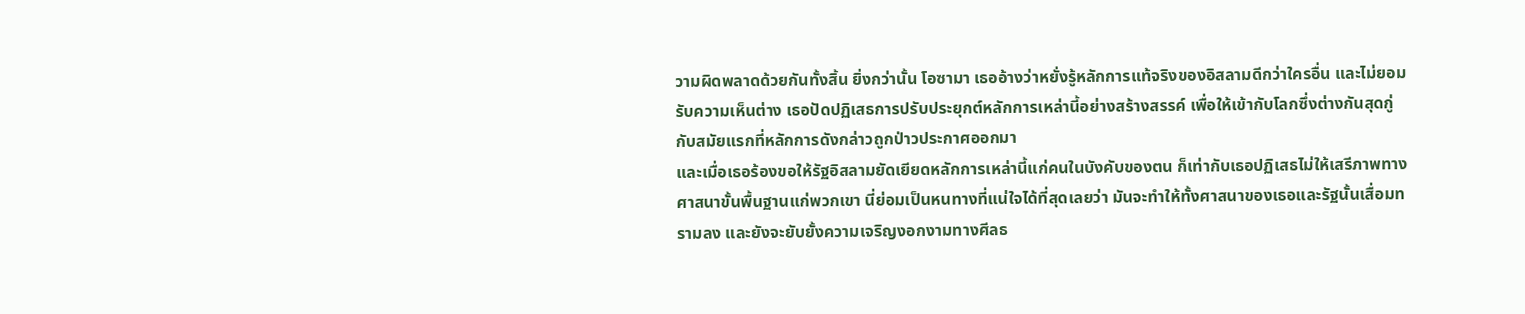วามผิดพลาดด้วยกันทั้งสิ้น ยิ่งกว่านั้น โอซามา เธออ้างว่าหยั่งรู้หลักการแท้จริงของอิสลามดีกว่าใครอื่น และไม่ยอมรับความเห็นต่าง เธอปัดปฏิเสธการปรับประยุกต์หลักการเหล่านี้อย่างสร้างสรรค์ เพื่อให้เข้ากับโลกซึ่งต่างกันสุดกู่กับสมัยแรกที่หลักการดังกล่าวถูกป่าวประกาศออกมา
และเมื่อเธอร้องขอให้รัฐอิสลามยัดเยียดหลักการเหล่านี้แก่คนในบังคับของตน ก็เท่ากับเธอปฏิเสธไม่ให้เสรีภาพทางศาสนาขั้นพื้นฐานแก่พวกเขา นี่ย่อมเป็นหนทางที่แน่ใจได้ที่สุดเลยว่า มันจะทำให้ทั้งศาสนาของเธอและรัฐนั้นเสื่อมทรามลง และยังจะยับยั้งความเจริญงอกงามทางศีลธ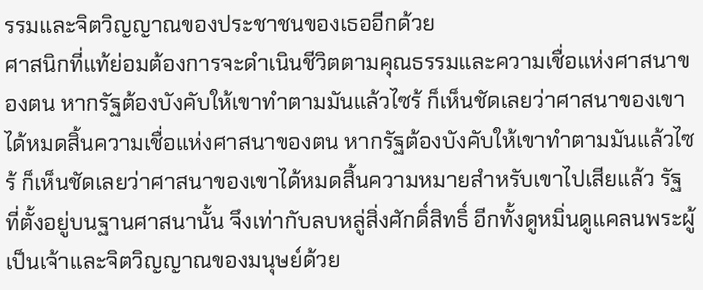รรมและจิตวิญญาณของประชาชนของเธออีกด้วย
ศาสนิกที่แท้ย่อมต้องการจะดำเนินชีวิตตามคุณธรรมและความเชื่อแห่งศาสนาของตน หากรัฐต้องบังคับให้เขาทำตามมันแล้วไซร้ ก็เห็นชัดเลยว่าศาสนาของเขาได้หมดสิ้นความเชื่อแห่งศาสนาของตน หากรัฐต้องบังคับให้เขาทำตามมันแล้วไซร้ ก็เห็นชัดเลยว่าศาสนาของเขาได้หมดสิ้นความหมายสำหรับเขาไปเสียแล้ว รัฐที่ตั้งอยู่บนฐานศาสนานั้น จึงเท่ากับลบหลู่สิ่งศักดิ์สิทธิ์ อีกทั้งดูหมิ่นดูแคลนพระผู้เป็นเจ้าและจิตวิญญาณของมนุษย์ด้วย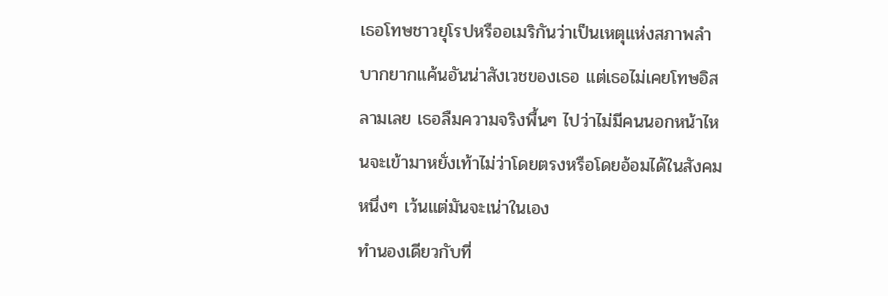เธอโทษชาวยุโรปหรืออเมริกันว่าเป็นเหตุแห่งสภาพลำบากยากแค้นอันน่าสังเวชของเธอ แต่เธอไม่เคยโทษอิสลามเลย เธอลืมความจริงพื้นๆ ไปว่าไม่มีคนนอกหน้าไหนจะเข้ามาหยั่งเท้าไม่ว่าโดยตรงหรือโดยอ้อมได้ในสังคมหนึ่งๆ เว้นแต่มันจะเน่าในเอง
ทำนองเดียวกับที่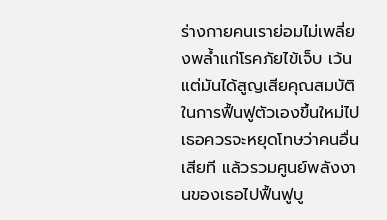ร่างกายคนเราย่อมไม่เพลี่ยงพล้ำแก่โรคภัยไข้เจ็บ เว้นแต่มันได้สูญเสียคุณสมบัติในการฟื้นฟูตัวเองขึ้นใหม่ไป เธอควรจะหยุดโทษว่าคนอื่นเสียที แล้วรวมศูนย์พลังงานของเธอไปฟื้นฟูบู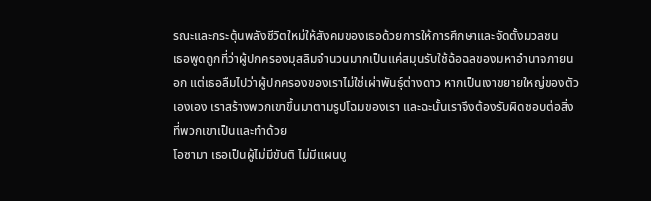รณะและกระตุ้นพลังชีวิตใหม่ให้สังคมของเธอด้วยการให้การศึกษาและจัดตั้งมวลชน
เธอพูดถูกที่ว่าผู้ปกครองมุสลิมจำนวนมากเป็นแค่สมุนรับใช้ฉ้อฉลของมหาอำนาจภายนอก แต่เธอลืมไปว่าผู้ปกครองของเราไม่ใช่เผ่าพันธุ์ต่างดาว หากเป็นเงาขยายใหญ่ของตัวเองเอง เราสร้างพวกเขาขึ้นมาตามรูปโฉมของเรา และฉะนั้นเราจึงต้องรับผิดชอบต่อสิ่งที่พวกเขาเป็นและทำด้วย
โอซามา เธอเป็นผู้ไม่มีขันติ ไม่มีแผนบู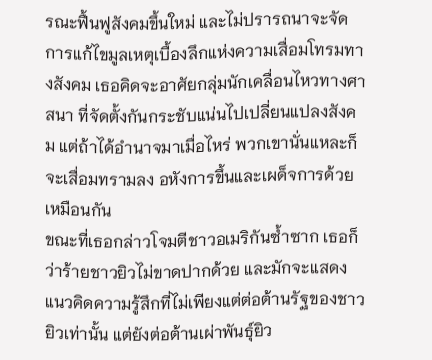รณะฟื้นฟูสังคมขึ้นใหม่ และไม่ปรารถนาจะจัดการแก้ไขมูลเหตุเบื้องลึกแห่งความเสื่อมโทรมทางสังคม เธอคิดจะอาศัยกลุ่มนักเคลื่อนไหวทางศาสนา ที่จัดตั้งกันกระชับแน่นไปเปลี่ยนแปลงสังคม แต่ถ้าได้อำนาจมาเมื่อไหร่ พวกเขานั่นแหละก็จะเสื่อมทรามลง อหังการขึ้นและเผด็จการด้วยเหมือนกัน
ขณะที่เธอกล่าวโจมตีชาวอเมริกันซ้ำซาก เธอก็ว่าร้ายชาวยิวไม่ขาดปากด้วย และมักจะแสดงแนวคิดความรู้สึกที่ไม่เพียงแต่ต่อต้านรัฐของชาวยิวเท่านั้น แต่ยังต่อต้านเผ่าพันธุ์ยิว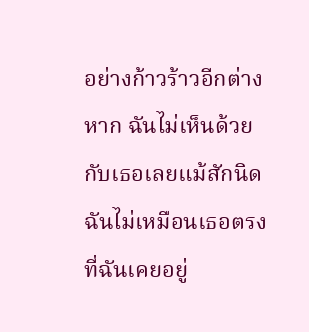อย่างก้าวร้าวอีกต่างหาก ฉันไม่เห็นด้วยกับเธอเลยแม้สักนิด ฉันไม่เหมือนเธอตรงที่ฉันเคยอยู่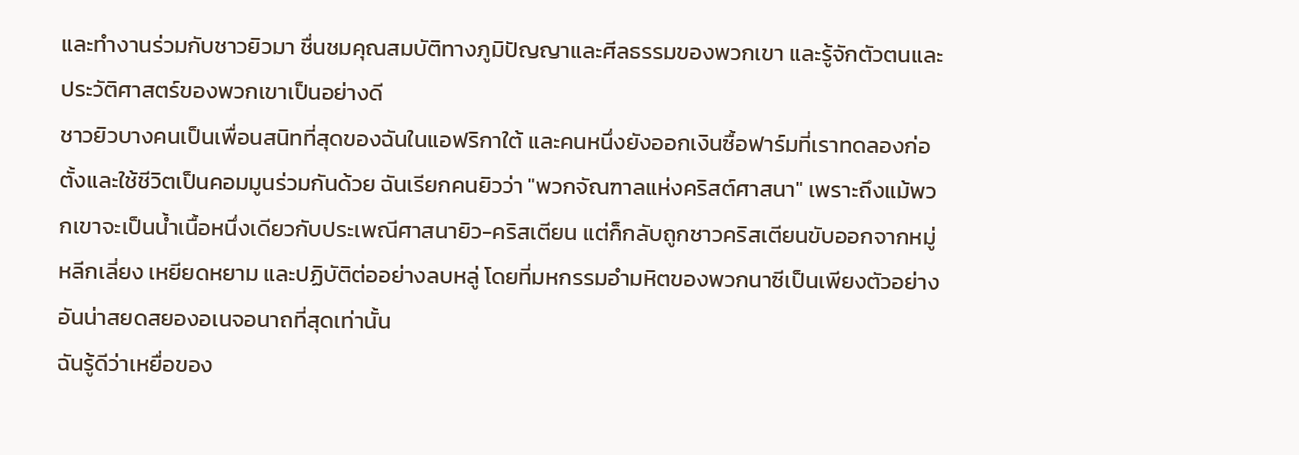และทำงานร่วมกับชาวยิวมา ชื่นชมคุณสมบัติทางภูมิปัญญาและศีลธรรมของพวกเขา และรู้จักตัวตนและประวัติศาสตร์ของพวกเขาเป็นอย่างดี
ชาวยิวบางคนเป็นเพื่อนสนิทที่สุดของฉันในแอฟริกาใต้ และคนหนึ่งยังออกเงินซื้อฟาร์มที่เราทดลองก่อตั้งและใช้ชีวิตเป็นคอมมูนร่วมกันด้วย ฉันเรียกคนยิวว่า "พวกจัณฑาลแห่งคริสต์ศาสนา" เพราะถึงแม้พวกเขาจะเป็นน้ำเนื้อหนึ่งเดียวกับประเพณีศาสนายิว-คริสเตียน แต่ก็กลับถูกชาวคริสเตียนขับออกจากหมู่ หลีกเลี่ยง เหยียดหยาม และปฏิบัติต่ออย่างลบหลู่ โดยที่มหกรรมอำมหิตของพวกนาซีเป็นเพียงตัวอย่างอันน่าสยดสยองอเนจอนาถที่สุดเท่านั้น
ฉันรู้ดีว่าเหยื่อของ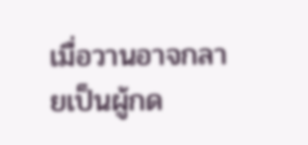เมื่อวานอาจกลายเป็นผู้กด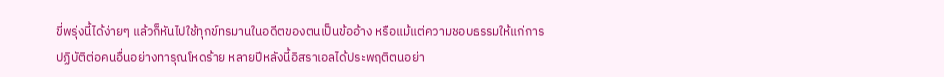ขี่พรุ่งนี้ได้ง่ายๆ แล้วก็หันไปใช้ทุกข์ทรมานในอดีตของตนเป็นข้ออ้าง หรือแม้แต่ความชอบธรรมให้แก่การปฏิบัติต่อคนอื่นอย่างทารุณโหดร้าย หลายปีหลังนี้อิสราเอลได้ประพฤติตนอย่า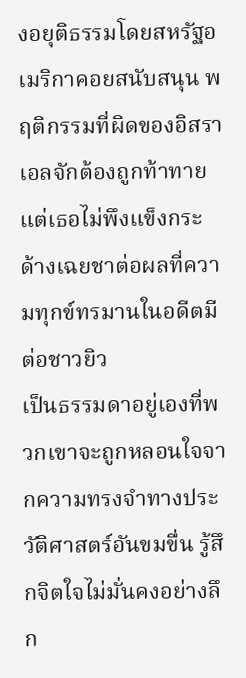งอยุติธรรมโดยสหรัฐอเมริกาคอยสนับสนุน พฤติกรรมที่ผิดของอิสราเอลจักต้องถูกท้าทาย แต่เธอไม่พึงแข็งกระด้างเฉยชาต่อผลที่ความทุกข์ทรมานในอดีตมีต่อชาวยิว
เป็นธรรมดาอยู่เองที่พวกเขาจะถูกหลอนใจจากความทรงจำทางประวัติศาสตร์อันขมขื่น รู้สึกจิตใจไม่มั่นคงอย่างลึก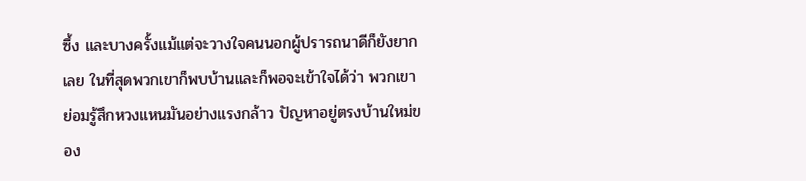ซึ้ง และบางครั้งแม้แต่จะวางใจคนนอกผู้ปรารถนาดีก็ยังยากเลย ในที่สุดพวกเขาก็พบบ้านและก็พอจะเข้าใจได้ว่า พวกเขาย่อมรู้สึกหวงแหนมันอย่างแรงกล้าว ปัญหาอยู่ตรงบ้านใหม่ของ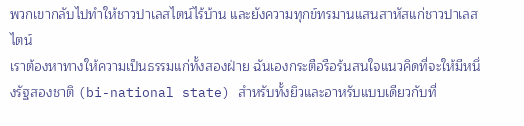พวกเขากลับไปทำให้ชาวปาเลสไตน์ไร้บ้าน และยังความทุกข์ทรมานแสนสาหัสแก่ชาวปาเลสไตน์
เราต้องหาทางให้ความเป็นธรรมแก่ทั้งสองฝ่าย ฉันเองกระตือรือร้นสนใจแนวคิดที่จะให้มีหนึ่งรัฐสองชาติ (bi-national state) สำหรับทั้งยิวและอาหรับแบบเดียวกับที่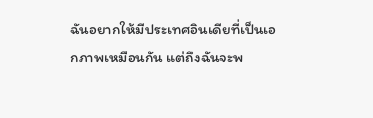ฉันอยากให้มีประเทศอินเดียที่เป็นเอกภาพเหมือนกัน แต่ถึงฉันจะพ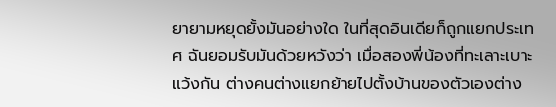ยายามหยุดยั้งมันอย่างใด ในที่สุดอินเดียก็ถูกแยกประเทศ ฉันยอมรับมันด้วยหวังว่า เมื่อสองพี่น้องที่ทะเลาะเบาะแว้งกัน ต่างคนต่างแยกย้ายไปตั้งบ้านของตัวเองต่าง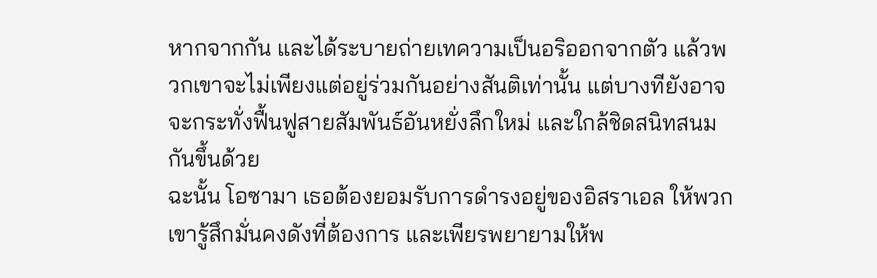หากจากกัน และได้ระบายถ่ายเทความเป็นอริออกจากตัว แล้วพวกเขาจะไม่เพียงแต่อยู่ร่วมกันอย่างสันติเท่านั้น แต่บางทียังอาจจะกระทั่งฟื้นฟูสายสัมพันธ์อันหยั่งลึกใหม่ และใกล้ชิดสนิทสนมกันขึ้นด้วย
ฉะนั้น โอซามา เธอต้องยอมรับการดำรงอยู่ของอิสราเอล ให้พวกเขารู้สึกมั่นคงดังที่ต้องการ และเพียรพยายามให้พ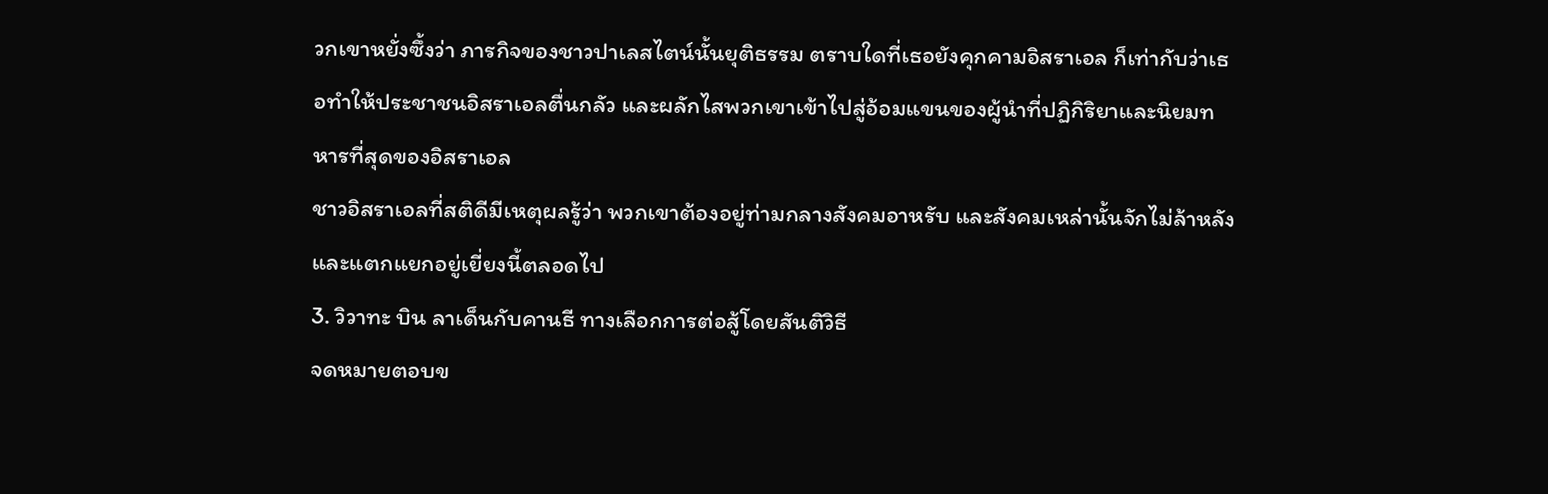วกเขาหยั่งซึ้งว่า ภารกิจของชาวปาเลสไตน์นั้นยุติธรรม ตราบใดที่เธอยังคุกคามอิสราเอล ก็เท่ากับว่าเธอทำให้ประชาชนอิสราเอลตื่นกลัว และผลักไสพวกเขาเข้าไปสู่อ้อมแขนของผู้นำที่ปฏิกิริยาและนิยมทหารที่สุดของอิสราเอล
ชาวอิสราเอลที่สติดีมีเหตุผลรู้ว่า พวกเขาต้องอยู่ท่ามกลางสังคมอาหรับ และสังคมเหล่านั้นจักไม่ล้าหลังและแตกแยกอยู่เยี่ยงนี้ตลอดไป
3. วิวาทะ บิน ลาเด็นกับคานธี ทางเลือกการต่อสู้โดยสันติวิธี
จดหมายตอบข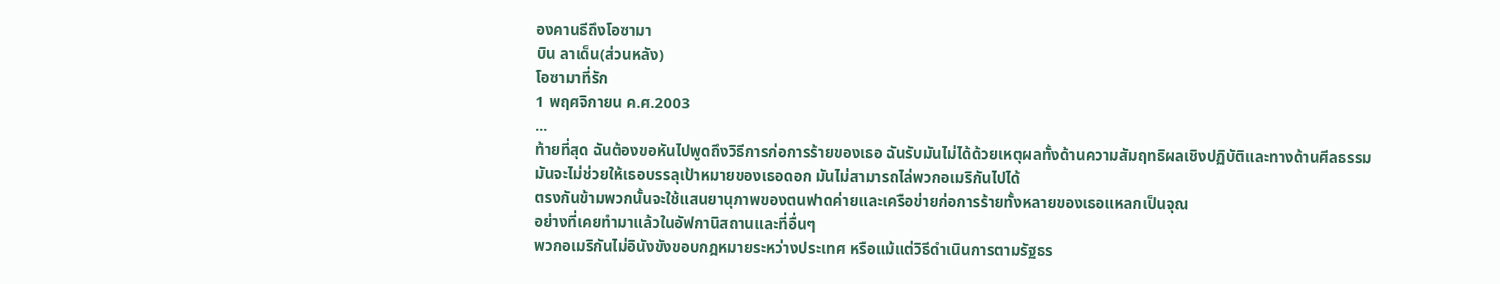องคานธีถึงโอซามา
บิน ลาเด็น(ส่วนหลัง)
โอซามาที่รัก
1 พฤศจิกายน ค.ศ.2003
...
ท้ายที่สุด ฉันต้องขอหันไปพูดถึงวิธีการก่อการร้ายของเธอ ฉันรับมันไม่ได้ด้วยเหตุผลทั้งด้านความสัมฤทธิผลเชิงปฏิบัติและทางด้านศีลธรรม
มันจะไม่ช่วยให้เธอบรรลุเป้าหมายของเธอดอก มันไม่สามารถไล่พวกอเมริกันไปได้
ตรงกันข้ามพวกนั้นจะใช้แสนยานุภาพของตนฟาดค่ายและเครือข่ายก่อการร้ายทั้งหลายของเธอแหลกเป็นจุณ
อย่างที่เคยทำมาแล้วในอัฟกานิสถานและที่อื่นๆ
พวกอเมริกันไม่อินังขังขอบกฎหมายระหว่างประเทศ หรือแม้แต่วิธีดำเนินการตามรัฐธร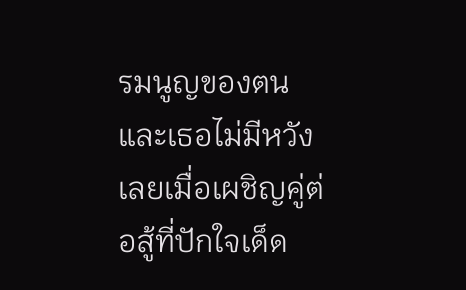รมนูญของตน และเธอไม่มีหวังเลยเมื่อเผชิญคู่ต่อสู้ที่ปักใจเด็ด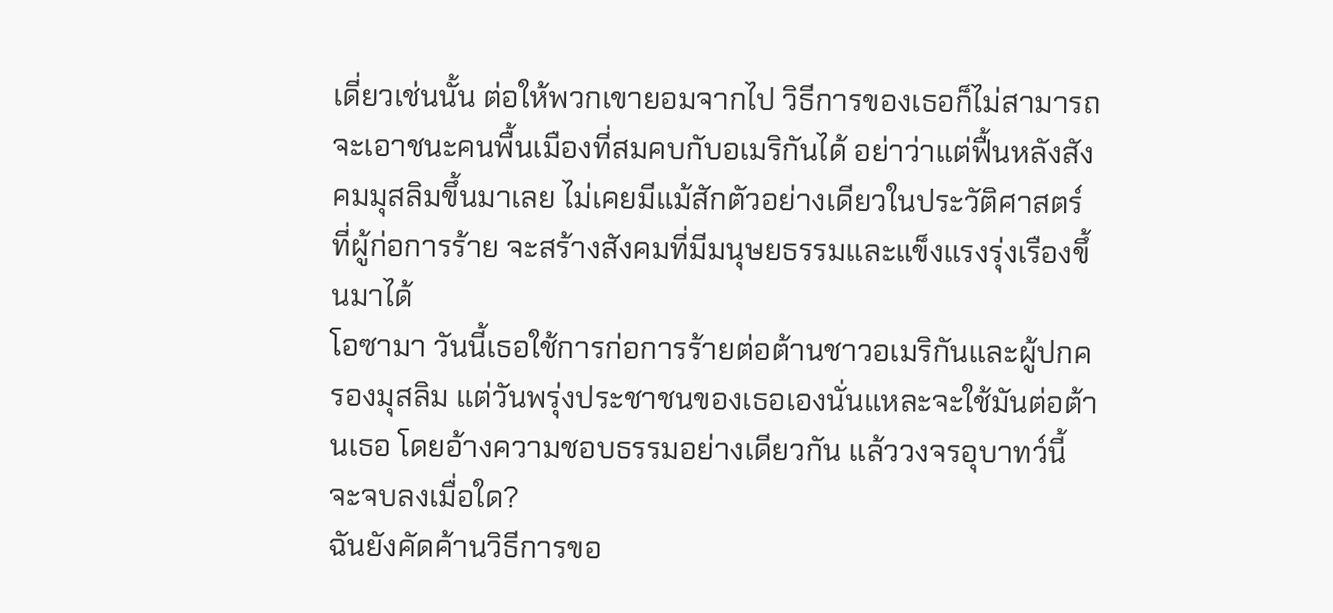เดี่ยวเช่นนั้น ต่อให้พวกเขายอมจากไป วิธีการของเธอก็ไม่สามารถจะเอาชนะคนพื้นเมืองที่สมคบกับอเมริกันได้ อย่าว่าแต่ฟื้นหลังสังคมมุสลิมขึ้นมาเลย ไม่เคยมีแม้สักตัวอย่างเดียวในประวัติศาสตร์ที่ผู้ก่อการร้าย จะสร้างสังคมที่มีมนุษยธรรมและแข็งแรงรุ่งเรืองขึ้นมาได้
โอซามา วันนี้เธอใช้การก่อการร้ายต่อต้านชาวอเมริกันและผู้ปกครองมุสลิม แต่วันพรุ่งประชาชนของเธอเองนั่นแหละจะใช้มันต่อต้านเธอ โดยอ้างความชอบธรรมอย่างเดียวกัน แล้ววงจรอุบาทว์นี้จะจบลงเมื่อใด?
ฉันยังคัดค้านวิธีการขอ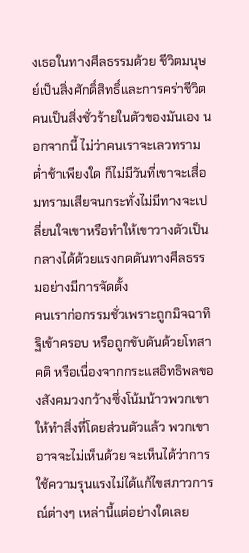งเธอในทางศีลธรรมด้วย ชีวิตมนุษย์เป็นสิ่งศักดิ์สิทธิ์และการคร่าชีวิตคนเป็นสิ่งชั่วร้ายในตัวของมันเอง นอกจากนี้ ไม่ว่าคนเราจะเลวทรามต่ำช้าเพียงใด ก็ไม่มีวันที่เขาจะเสื่อมทรามเสียจนกระทั่งไม่มีทางจะเปลี่ยนใจเขาหรือทำให้เขาวางตัวเป็นกลางได้ด้วยแรงกดดันทางศีลธรรมอย่างมีการจัดตั้ง
คนเราก่อกรรมชั่วเพราะถูกมิจฉาทิฐิเข้าครอบ หรือถูกขับดันด้วยโทสาคติ หรือเนื่องจากกระแสอิทธิพลของสังคมวงกว้างซึ่งโน้มน้าวพวกเขาให้ทำสิ่งที่โดยส่วนตัวแล้ว พวกเขาอาจจะไม่เห็นด้วย จะเห็นได้ว่าการใช้ความรุนแรงไม่ได้แก้ไขสภาวการณ์ต่างๆ เหล่านี้แต่อย่างใดเลย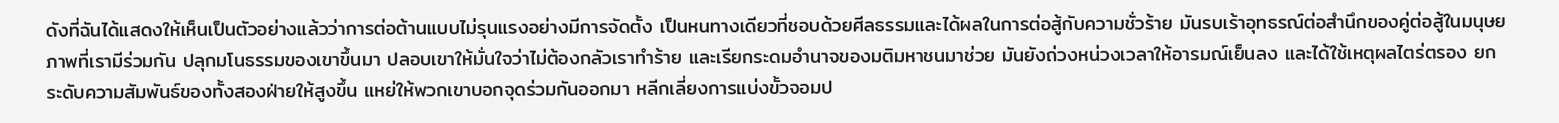ดังที่ฉันได้แสดงให้เห็นเป็นตัวอย่างแล้วว่าการต่อต้านแบบไม่รุนแรงอย่างมีการจัดตั้ง เป็นหนทางเดียวที่ชอบด้วยศีลธรรมและได้ผลในการต่อสู้กับความชั่วร้าย มันรบเร้าอุทธรณ์ต่อสำนึกของคู่ต่อสู้ในมนุษยภาพที่เรามีร่วมกัน ปลุกมโนธรรมของเขาขึ้นมา ปลอบเขาให้มั่นใจว่าไม่ต้องกลัวเราทำร้าย และเรียกระดมอำนาจของมติมหาชนมาช่วย มันยังถ่วงหน่วงเวลาให้อารมณ์เย็นลง และได้ใช้เหตุผลไตร่ตรอง ยกระดับความสัมพันธ์ของทั้งสองฝ่ายให้สูงขึ้น แหย่ให้พวกเขาบอกจุดร่วมกันออกมา หลีกเลี่ยงการแบ่งขั้วจอมป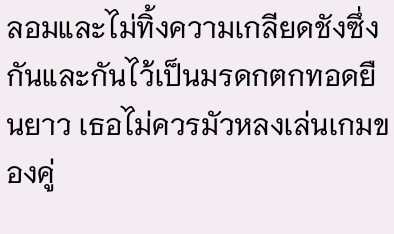ลอมและไม่ทิ้งความเกลียดชังซึ่งกันและกันไว้เป็นมรดกตกทอดยืนยาว เธอไม่ควรมัวหลงเล่นเกมของคู่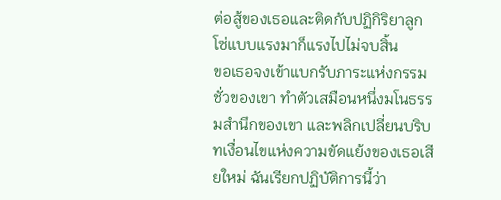ต่อสู้ของเธอและติดกับปฏิกิริยาลูกโซ่แบบแรงมาก็แรงไปไม่จบสิ้น
ขอเธอจงเข้าแบกรับภาระแห่งกรรมชั่วของเขา ทำตัวเสมือนหนึ่งมโนธรรมสำนึกของเขา และพลิกเปลี่ยนบริบทเงื่อนไขแห่งความขัดแย้งของเธอเสียใหม่ ฉันเรียกปฏิบัติการนี้ว่า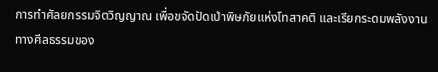การทำศัลยกรรมจิตวิญญาณ เพื่อขจัดปัดเป่าพิษภัยแห่งโทสาคติ และเรียกระดมพลังงานทางศีลธรรมของ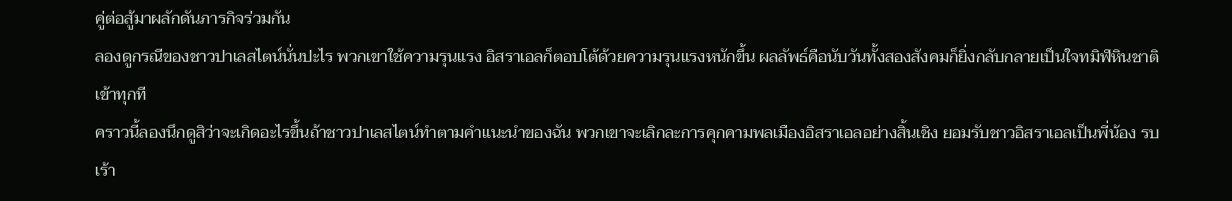คู่ต่อสู้มาผลักดันภารกิจร่วมกัน
ลองดูกรณีของชาวปาเลสไตน์นั่นปะไร พวกเขาใช้ความรุนแรง อิสราเอลก็ตอบโต้ด้วยความรุนแรงหนักขึ้น ผลลัพธ์คือนับวันทั้งสองสังคมก็ยิ่งกลับกลายเป็นใจทมิฬหินชาติเข้าทุกที
คราวนี้ลองนึกดูสิว่าจะเกิดอะไรขึ้นถ้าชาวปาเลสไตน์ทำตามคำแนะนำของฉัน พวกเขาจะเลิกละการคุกคามพลเมืองอิสราเอลอย่างสิ้นเชิง ยอมรับชาวอิสราเอลเป็นพี่น้อง รบเร้า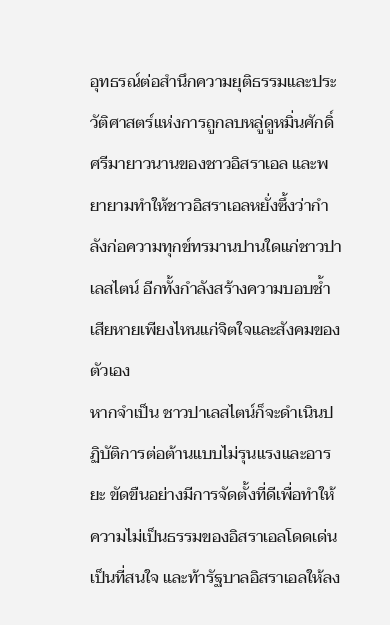อุทธรณ์ต่อสำนึกความยุติธรรมและประวัติศาสตร์แห่งการถูกลบหลู่ดูหมิ่นศักดิ์ศรีมายาวนานของชาวอิสราเอล และพยายามทำให้ชาวอิสราเอลหยั่งซึ้งว่ากำลังก่อความทุกข์ทรมานปานใดแก่ชาวปาเลสไตน์ อีกทั้งกำลังสร้างความบอบช้ำเสียหายเพียงไหนแก่จิตใจและสังคมของตัวเอง
หากจำเป็น ชาวปาเลสไตน์ก็จะดำเนินปฏิบัติการต่อต้านแบบไม่รุนแรงและอารยะ ขัดขืนอย่างมีการจัดตั้งที่ดีเพื่อทำให้ความไม่เป็นธรรมของอิสราเอลโดดเด่นเป็นที่สนใจ และท้ารัฐบาลอิสราเอลให้ลง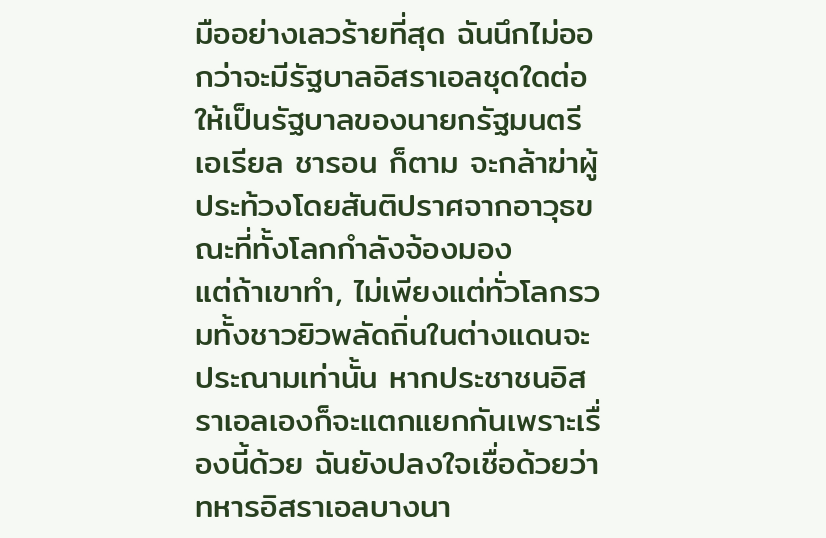มืออย่างเลวร้ายที่สุด ฉันนึกไม่ออกว่าจะมีรัฐบาลอิสราเอลชุดใดต่อให้เป็นรัฐบาลของนายกรัฐมนตรีเอเรียล ชารอน ก็ตาม จะกล้าฆ่าผู้ประท้วงโดยสันติปราศจากอาวุธขณะที่ทั้งโลกกำลังจ้องมอง
แต่ถ้าเขาทำ, ไม่เพียงแต่ทั่วโลกรวมทั้งชาวยิวพลัดถิ่นในต่างแดนจะประณามเท่านั้น หากประชาชนอิสราเอลเองก็จะแตกแยกกันเพราะเรื่องนี้ด้วย ฉันยังปลงใจเชื่อด้วยว่าทหารอิสราเอลบางนา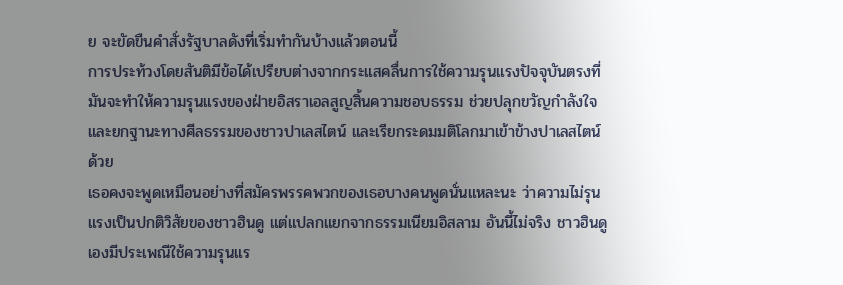ย จะขัดขืนคำสั่งรัฐบาลดังที่เริ่มทำกันบ้างแล้วตอนนี้
การประท้วงโดยสันติมีข้อได้เปรียบต่างจากกระแสคลื่นการใช้ความรุนแรงปัจจุบันตรงที่ มันจะทำให้ความรุนแรงของฝ่ายอิสราเอลสูญสิ้นความชอบธรรม ช่วยปลุกขวัญกำลังใจและยกฐานะทางศีลธรรมของชาวปาเลสไตน์ และเรียกระดมมติโลกมาเข้าข้างปาเลสไตน์ด้วย
เธอคงจะพูดเหมือนอย่างที่สมัครพรรคพวกของเธอบางคนพูดนั่นแหละนะ ว่าความไม่รุนแรงเป็นปกติวิสัยของชาวฮินดู แต่แปลกแยกจากธรรมเนียมอิสลาม อันนี้ไม่จริง ชาวฮินดูเองมีประเพณีใช้ความรุนแร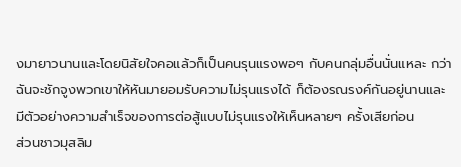งมายาวนานและโดยนิสัยใจคอแล้วก็เป็นคนรุนแรงพอๆ กับคนกลุ่มอื่นนั่นแหละ กว่าฉันจะชักจูงพวกเขาให้หันมายอมรับความไม่รุนแรงได้ ก็ต้องรณรงค์กันอยู่นานและมีตัวอย่างความสำเร็จของการต่อสู้แบบไม่รุนแรงให้เห็นหลายๆ ครั้งเสียก่อน
ส่วนชาวมุสลิม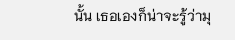นั้น เธอเองก็น่าจะรู้ว่ามุ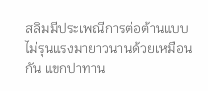สลิมมีประเพณีการต่อต้านแบบไม่รุนแรงมายาวนานด้วยเหมือนกัน แขกปาทาน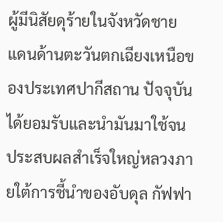ผู้มีนิสัยดุร้ายในจังหวัดชายแดนด้านตะวันตกเฉียงเหนือของประเทศปากีสถาน ปัจจุบันได้ยอมรับและนำมันมาใช้จนประสบผลสำเร็จใหญ่หลวงภายใต้การชี้นำของอับดุล กัฟฟา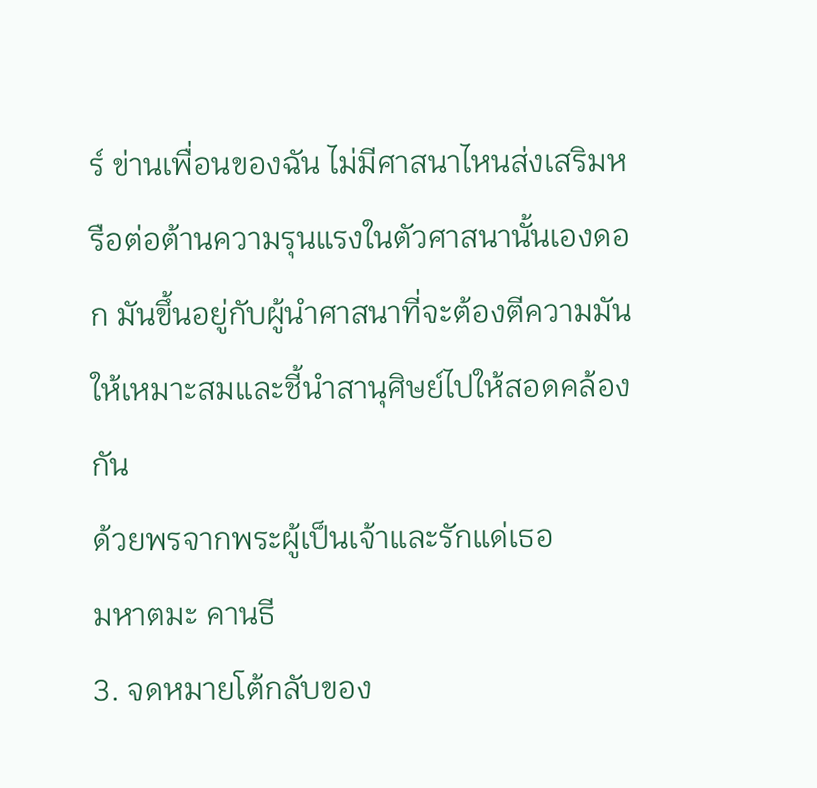ร์ ข่านเพื่อนของฉัน ไม่มีศาสนาไหนส่งเสริมหรือต่อต้านความรุนแรงในตัวศาสนานั้นเองดอก มันขึ้นอยู่กับผู้นำศาสนาที่จะต้องตีความมันให้เหมาะสมและชี้นำสานุศิษย์ไปให้สอดคล้องกัน
ด้วยพรจากพระผู้เป็นเจ้าและรักแด่เธอ
มหาตมะ คานธี
3. จดหมายโต้กลับของ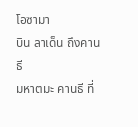โอซามา
บิน ลาเด็น ถึงคานธี
มหาตมะ คานธี ที่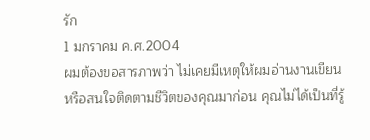รัก
1 มกราคม ค.ศ.2004
ผมต้องขอสารภาพว่า ไม่เคยมีเหตุให้ผมอ่านงานเขียนหรือสนใจติดตามชีวิตของคุณมาก่อน คุณไม่ได้เป็นที่รู้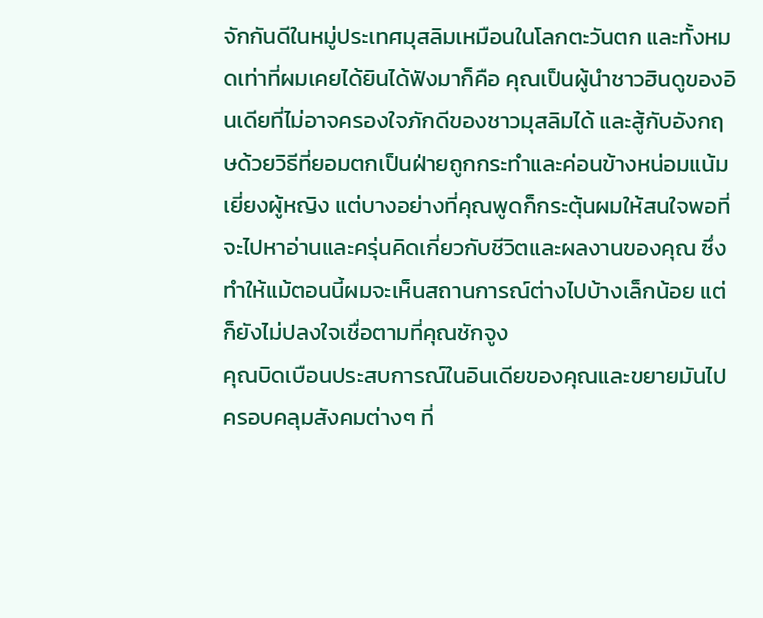จักกันดีในหมู่ประเทศมุสลิมเหมือนในโลกตะวันตก และทั้งหมดเท่าที่ผมเคยได้ยินได้ฟังมาก็คือ คุณเป็นผู้นำชาวฮินดูของอินเดียที่ไม่อาจครองใจภักดีของชาวมุสลิมได้ และสู้กับอังกฤษด้วยวิธีที่ยอมตกเป็นฝ่ายถูกกระทำและค่อนข้างหน่อมแน้มเยี่ยงผู้หญิง แต่บางอย่างที่คุณพูดก็กระตุ้นผมให้สนใจพอที่จะไปหาอ่านและครุ่นคิดเกี่ยวกับชีวิตและผลงานของคุณ ซึ่งทำให้แม้ตอนนี้ผมจะเห็นสถานการณ์ต่างไปบ้างเล็กน้อย แต่ก็ยังไม่ปลงใจเชื่อตามที่คุณชักจูง
คุณบิดเบือนประสบการณ์ในอินเดียของคุณและขยายมันไปครอบคลุมสังคมต่างๆ ที่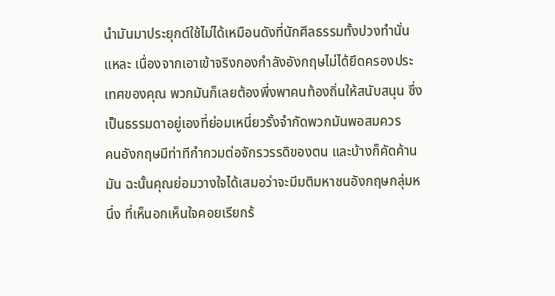นำมันมาประยุกต์ใช้ไม่ได้เหมือนดังที่นักศีลธรรมทั้งปวงทำนั่นแหละ เนื่องจากเอาเข้าจริงกองกำลังอังกฤษไม่ได้ยึดครองประเทศของคุณ พวกมันก็เลยต้องพึ่งพาคนท้องถิ่นให้สนับสนุน ซึ่งเป็นธรรมดาอยู่เองที่ย่อมเหนี่ยวรั้งจำกัดพวกมันพอสมควร
คนอังกฤษมีท่าทีกำกวมต่อจักรวรรดิของตน และบ้างก็คัดค้านมัน ฉะนั้นคุณย่อมวางใจได้เสมอว่าจะมีมติมหาชนอังกฤษกลุ่มหนึ่ง ที่เห็นอกเห็นใจคอยเรียกร้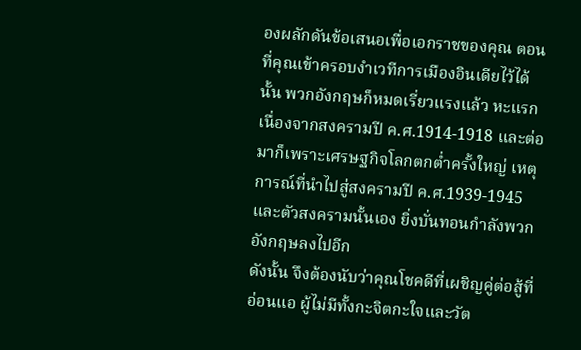องผลักดันข้อเสนอเพื่อเอกราชของคุณ ตอนที่คุณเข้าครอบงำเวทีการเมืองอินเดียไว้ได้นั้น พวกอังกฤษก็หมดเรี่ยวแรงแล้ว หะแรกเนื่องจากสงครามปี ค.ศ.1914-1918 และต่อมาก็เพราะเศรษฐกิจโลกตกต่ำครั้งใหญ่ เหตุการณ์ที่นำไปสู่สงครามปี ค.ศ.1939-1945 และตัวสงครามนั้นเอง ยิ่งบั่นทอนกำลังพวกอังกฤษลงไปอีก
ดังนั้น จึงต้องนับว่าคุณโชคดีที่เผชิญคู่ต่อสู้ที่อ่อนแอ ผู้ไม่มีทั้งกะจิตกะใจและวัต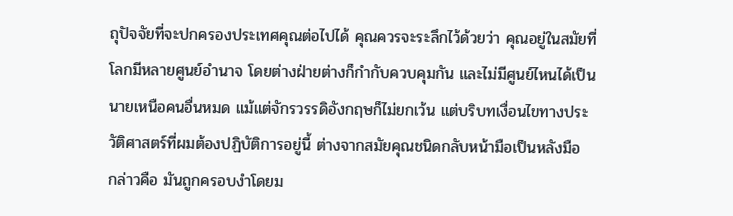ถุปัจจัยที่จะปกครองประเทศคุณต่อไปได้ คุณควรจะระลึกไว้ด้วยว่า คุณอยู่ในสมัยที่โลกมีหลายศูนย์อำนาจ โดยต่างฝ่ายต่างก็กำกับควบคุมกัน และไม่มีศูนย์ไหนได้เป็นนายเหนือคนอื่นหมด แม้แต่จักรวรรดิอังกฤษก็ไม่ยกเว้น แต่บริบทเงื่อนไขทางประวัติศาสตร์ที่ผมต้องปฏิบัติการอยู่นี้ ต่างจากสมัยคุณชนิดกลับหน้ามือเป็นหลังมือ
กล่าวคือ มันถูกครอบงำโดยม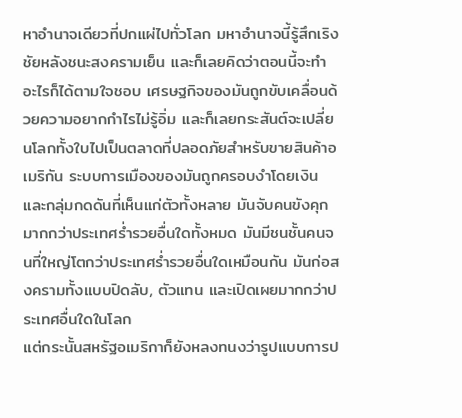หาอำนาจเดียวที่ปกแผ่ไปทั่วโลก มหาอำนาจนี้รู้สึกเริงชัยหลังชนะสงครามเย็น และก็เลยคิดว่าตอนนี้จะทำอะไรก็ได้ตามใจชอบ เศรษฐกิจของมันถูกขับเคลื่อนด้วยความอยากกำไรไม่รู้อิ่ม และก็เลยกระสันต์จะเปลี่ยนโลกทั้งใบไปเป็นตลาดที่ปลอดภัยสำหรับขายสินค้าอเมริกัน ระบบการเมืองของมันถูกครอบงำโดยเงินและกลุ่มกดดันที่เห็นแก่ตัวทั้งหลาย มันจับคนขังคุกมากกว่าประเทศร่ำรวยอื่นใดทั้งหมด มันมีชนชั้นคนจนที่ใหญ่โตกว่าประเทศร่ำรวยอื่นใดเหมือนกัน มันก่อสงครามทั้งแบบปิดลับ, ตัวแทน และเปิดเผยมากกว่าประเทศอื่นใดในโลก
แต่กระนั้นสหรัฐอเมริกาก็ยังหลงทนงว่ารูปแบบการป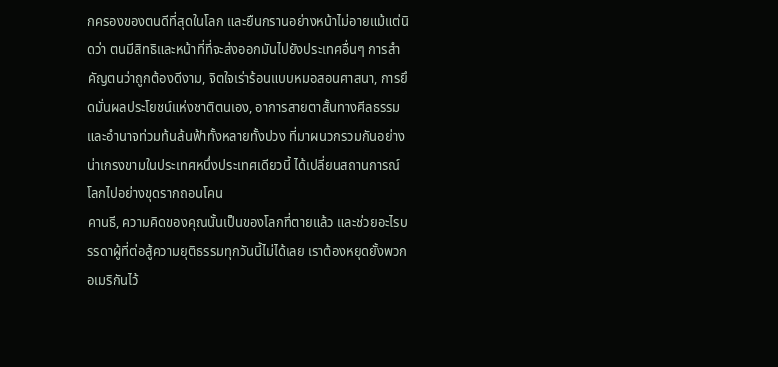กครองของตนดีที่สุดในโลก และยืนกรานอย่างหน้าไม่อายแม้แต่นิดว่า ตนมีสิทธิและหน้าที่ที่จะส่งออกมันไปยังประเทศอื่นๆ การสำคัญตนว่าถูกต้องดีงาม, จิตใจเร่าร้อนแบบหมอสอนศาสนา, การยึดมั่นผลประโยชน์แห่งชาติตนเอง, อาการสายตาสั้นทางศีลธรรมและอำนาจท่วมท้นล้นฟ้าทั้งหลายทั้งปวง ที่มาผนวกรวมกันอย่างน่าเกรงขามในประเทศหนึ่งประเทศเดียวนี้ ได้เปลี่ยนสถานการณ์โลกไปอย่างขุดรากถอนโคน
คานธี, ความคิดของคุณนั้นเป็นของโลกที่ตายแล้ว และช่วยอะไรบรรดาผู้ที่ต่อสู้ความยุติธรรมทุกวันนี้ไม่ได้เลย เราต้องหยุดยั้งพวกอเมริกันไว้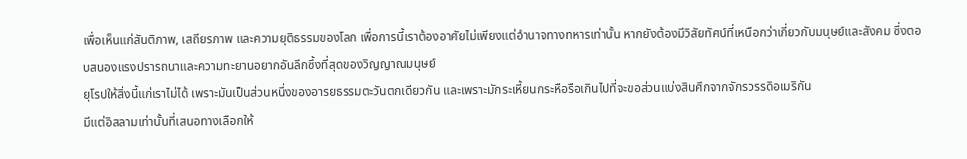เพื่อเห็นแก่สันติภาพ, เสถียรภาพ และความยุติธรรมของโลก เพื่อการนี้เราต้องอาศัยไม่เพียงแต่อำนาจทางทหารเท่านั้น หากยังต้องมีวิสัยทัศน์ที่เหนือกว่าเกี่ยวกับมนุษย์และสังคม ซึ่งตอบสนองแรงปรารถนาและความทะยานอยากอันลึกซึ้งที่สุดของวิญญาณมนุษย์
ยุโรปให้สิ่งนี้แก่เราไม่ได้ เพราะมันเป็นส่วนหนึ่งของอารยธรรมตะวันตกเดียวกัน และเพราะมักระเหี้ยนกระหือรือเกินไปที่จะขอส่วนแบ่งสินศึกจากจักรวรรดิอเมริกัน
มีแต่อิสลามเท่านั้นที่เสนอทางเลือกให้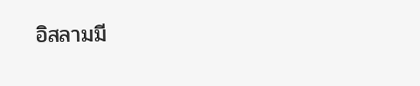อิสลามมี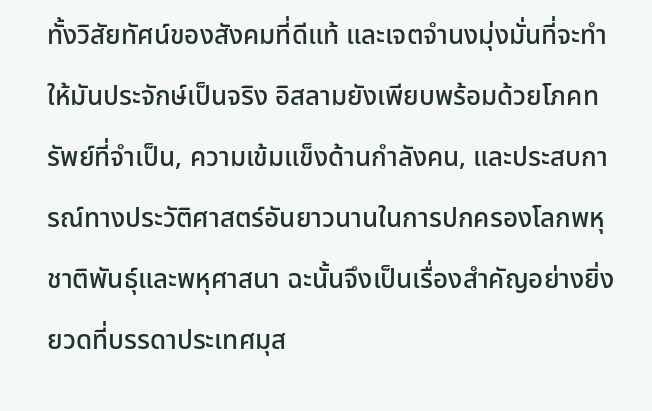ทั้งวิสัยทัศน์ของสังคมที่ดีแท้ และเจตจำนงมุ่งมั่นที่จะทำให้มันประจักษ์เป็นจริง อิสลามยังเพียบพร้อมด้วยโภคทรัพย์ที่จำเป็น, ความเข้มแข็งด้านกำลังคน, และประสบการณ์ทางประวัติศาสตร์อันยาวนานในการปกครองโลกพหุชาติพันธุ์และพหุศาสนา ฉะนั้นจึงเป็นเรื่องสำคัญอย่างยิ่งยวดที่บรรดาประเทศมุส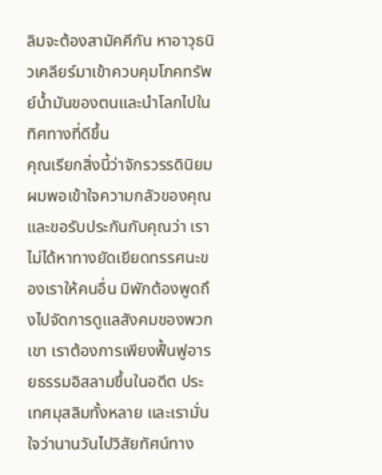ลิมจะต้องสามัคคีกัน หาอาวุธนิวเคลียร์มาเข้าควบคุมโภคทรัพย์น้ำมันของตนและนำโลกไปในทิศทางที่ดีขึ้น
คุณเรียกสิ่งนี้ว่าจักรวรรดินิยม ผมพอเข้าใจความกลัวของคุณและขอรับประกันกับคุณว่า เราไม่ได้หาทางยัดเยียดทรรศนะของเราให้คนอื่น มิพักต้องพูดถึงไปจัดการดูแลสังคมของพวกเขา เราต้องการเพียงฟื้นฟูอารยธรรมอิสลามขึ้นในอดีต ประเทศมุสลิมทั้งหลาย และเรามั่นใจว่านานวันไปวิสัยทัศน์ทาง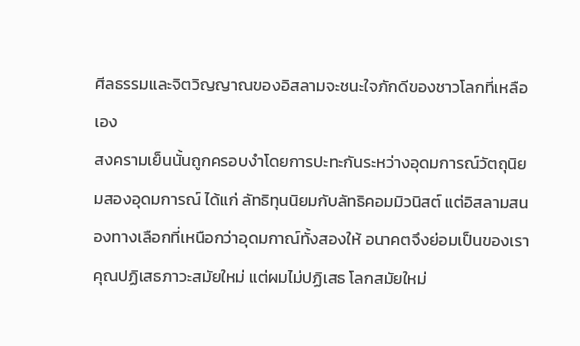ศีลธรรมและจิตวิญญาณของอิสลามจะชนะใจภักดีของชาวโลกที่เหลือเอง
สงครามเย็นนั้นถูกครอบงำโดยการปะทะกันระหว่างอุดมการณ์วัตถุนิยมสองอุดมการณ์ ได้แก่ ลัทธิทุนนิยมกับลัทธิคอมมิวนิสต์ แต่อิสลามสนองทางเลือกที่เหนือกว่าอุดมกาณ์ทั้งสองให้ อนาคตจึงย่อมเป็นของเรา
คุณปฏิเสธภาวะสมัยใหม่ แต่ผมไม่ปฏิเสธ โลกสมัยใหม่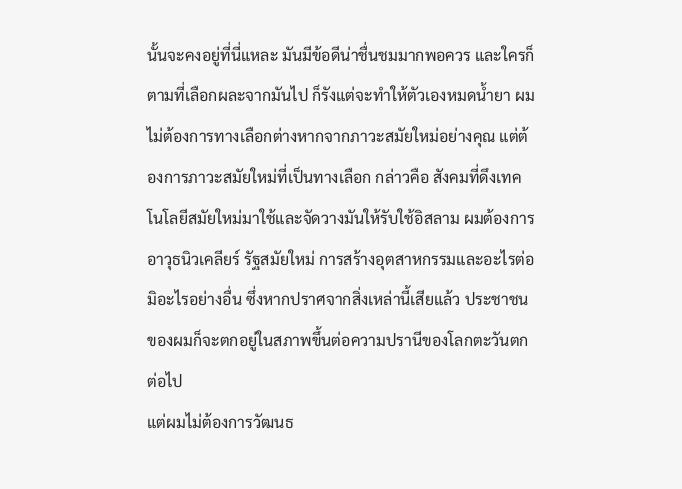นั้นจะคงอยู่ที่นี่แหละ มันมีข้อดีน่าชื่นชมมากพอควร และใครก็ตามที่เลือกผละจากมันไป ก็รังแต่จะทำให้ตัวเองหมดน้ำยา ผมไม่ต้องการทางเลือกต่างหากจากภาวะสมัยใหม่อย่างคุณ แต่ต้องการภาวะสมัยใหม่ที่เป็นทางเลือก กล่าวคือ สังคมที่ดึงเทคโนโลยีสมัยใหม่มาใช้และจัดวางมันให้รับใช้อิสลาม ผมต้องการอาวุธนิวเคลียร์ รัฐสมัยใหม่ การสร้างอุตสาหกรรมและอะไรต่อมิอะไรอย่างอื่น ซึ่งหากปราศจากสิ่งเหล่านี้เสียแล้ว ประชาชนของผมก็จะตกอยู่ในสภาพขึ้นต่อความปรานีของโลกตะวันตกต่อไป
แต่ผมไม่ต้องการวัฒนธ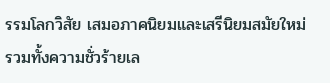รรมโลกวิสัย เสมอภาคนิยมและเสรีนิยมสมัยใหม่ รวมทั้งความชั่วร้ายเล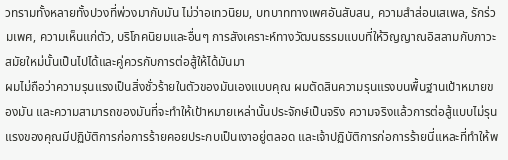วทรามทั้งหลายทั้งปวงที่พ่วงมากับมัน ไม่ว่าอเทวนิยม, บทบาททางเพศอันสับสน, ความสำส่อนเสเพล, รักร่วมเพศ, ความเห็นแก่ตัว, บริโภคนิยมและอื่นๆ การสังเคราะห์ทางวัฒนธรรมแบบที่ให้วิญญาณอิสลามกับภาวะสมัยใหม่นั้นเป็นไปได้และคู่ควรกับการต่อสู้ให้ได้มันมา
ผมไม่ถือว่าความรุนแรงเป็นสิ่งชั่วร้ายในตัวของมันเองแบบคุณ ผมตัดสินความรุนแรงบนพื้นฐานเป้าหมายของมัน และความสามารถของมันที่จะทำให้เป้าหมายเหล่านั้นประจักษ์เป็นจริง ความจริงแล้วการต่อสู้แบบไม่รุนแรงของคุณมีปฏิบัติการก่อการร้ายคอยประกบเป็นเงาอยู่ตลอด และเจ้าปฏิบัติการก่อการร้ายนี่แหละที่ทำให้พ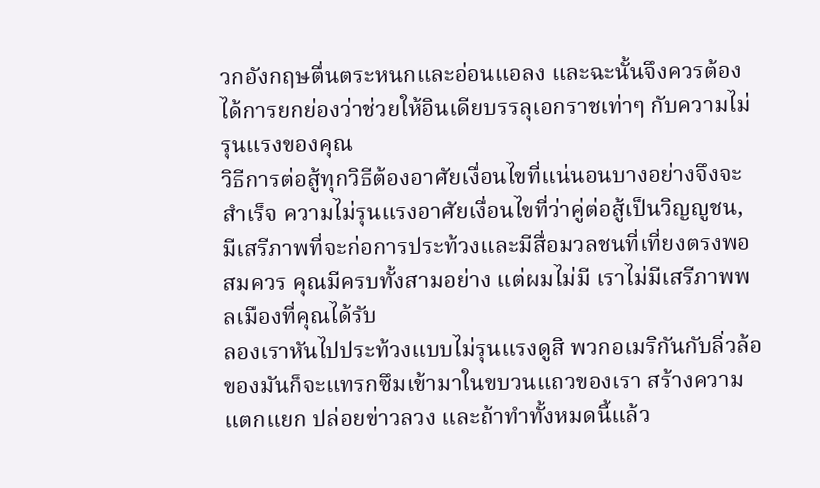วกอังกฤษตื่นตระหนกและอ่อนแอลง และฉะนั้นจึงควรต้องได้การยกย่องว่าช่วยให้อินเดียบรรลุเอกราชเท่าๆ กับความไม่รุนแรงของคุณ
วิธีการต่อสู้ทุกวิธีต้องอาศัยเงื่อนไขที่แน่นอนบางอย่างจึงจะสำเร็จ ความไม่รุนแรงอาศัยเงื่อนไขที่ว่าคู่ต่อสู้เป็นวิญญูชน, มีเสรีภาพที่จะก่อการประท้วงและมีสื่อมวลชนที่เที่ยงตรงพอสมควร คุณมีครบทั้งสามอย่าง แต่ผมไม่มี เราไม่มีเสรีภาพพลเมืองที่คุณได้รับ
ลองเราหันไปประท้วงแบบไม่รุนแรงดูสิ พวกอเมริกันกับลิ่วล้อของมันก็จะแทรกซึมเข้ามาในขบวนแถวของเรา สร้างความแตกแยก ปล่อยข่าวลวง และถ้าทำทั้งหมดนี้แล้ว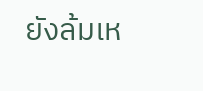ยังล้มเห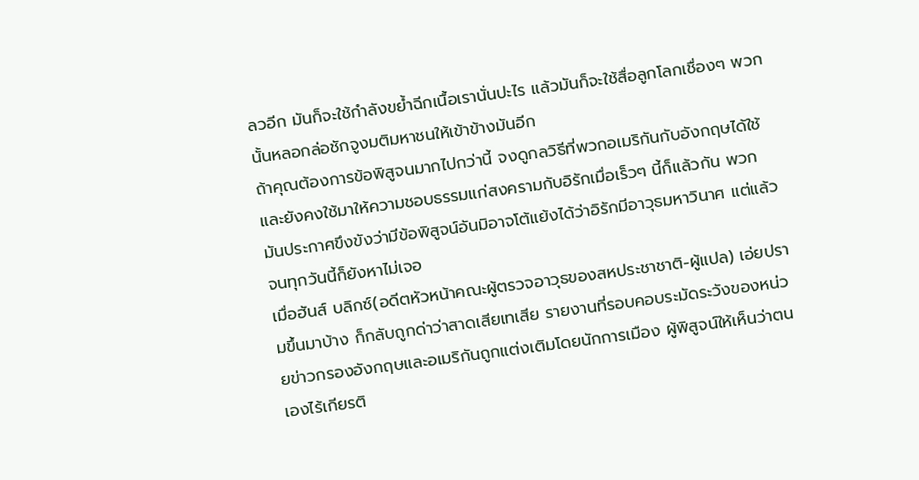ลวอีก มันก็จะใช้กำลังขย้ำฉีกเนื้อเรานั่นปะไร แล้วมันก็จะใช้สื่อลูกโลกเชื่องๆ พวกนั้นหลอกล่อชักจูงมติมหาชนให้เข้าข้างมันอีก
ถ้าคุณต้องการข้อพิสูจนมากไปกว่านี้ จงดูกลวิธีที่พวกอเมริกันกับอังกฤษได้ใช้และยังคงใช้มาให้ความชอบธรรมแก่สงครามกับอิรักเมื่อเร็วๆ นี้ก็แล้วกัน พวกมันประกาศขึงขังว่ามีข้อพิสูจน์อันมิอาจโต้แย้งได้ว่าอิรักมีอาวุธมหาวินาศ แต่แล้วจนทุกวันนี้ก็ยังหาไม่เจอ
เมื่อฮันส์ บลิกซ์(อดีตหัวหน้าคณะผู้ตรวจอาวุธของสหประชาชาติ-ผู้แปล) เอ่ยปรามขึ้นมาบ้าง ก็กลับถูกด่าว่าสาดเสียเทเสีย รายงานที่รอบคอบระมัดระวังของหน่วยข่าวกรองอังกฤษและอเมริกันถูกแต่งเติมโดยนักการเมือง ผู้พิสูจน์ให้เห็นว่าตนเองไร้เกียรติ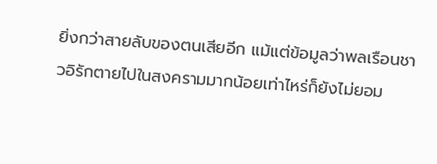ยิ่งกว่าสายลับของตนเสียอีก แม้แต่ข้อมูลว่าพลเรือนชาวอิรักตายไปในสงครามมากน้อยเท่าไหร่ก็ยังไม่ยอม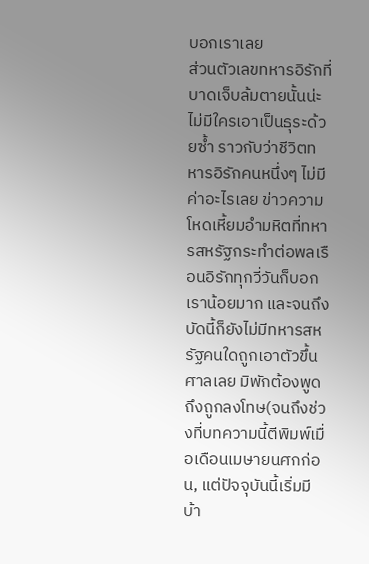บอกเราเลย
ส่วนตัวเลขทหารอิรักที่บาดเจ็บล้มตายนั้นน่ะ ไม่มีใครเอาเป็นธุระด้วยซ้ำ ราวกับว่าชีวิตทหารอิรักคนหนึ่งๆ ไม่มีค่าอะไรเลย ข่าวความโหดเหี้ยมอำมหิตที่ทหารสหรัฐกระทำต่อพลเรือนอิรักทุกวี่วันก็บอกเราน้อยมาก และจนถึงบัดนี้ก็ยังไม่มีทหารสหรัฐคนใดถูกเอาตัวขึ้นศาลเลย มิพักต้องพูดถึงถูกลงโทษ(จนถึงช่วงที่บทความนี้ตีพิมพ์เมื่อเดือนเมษายนศกก่อน, แต่ปัจจุบันนี้เริ่มมีบ้า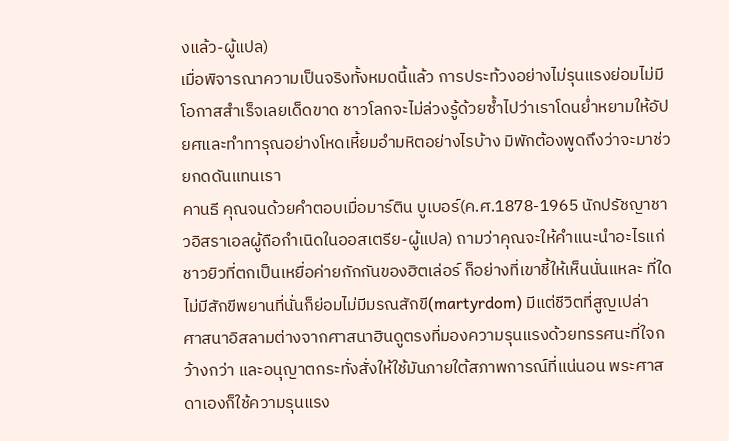งแล้ว-ผู้แปล)
เมื่อพิจารณาความเป็นจริงทั้งหมดนี้แล้ว การประท้วงอย่างไม่รุนแรงย่อมไม่มีโอกาสสำเร็จเลยเด็ดขาด ชาวโลกจะไม่ล่วงรู้ด้วยซ้ำไปว่าเราโดนย่ำหยามให้อัปยศและทำทารุณอย่างโหดเหี้ยมอำมหิตอย่างไรบ้าง มิพักต้องพูดถึงว่าจะมาช่วยกดดันแทนเรา
คานธี คุณจนด้วยคำตอบเมื่อมาร์ติน บูเบอร์(ค.ศ.1878-1965 นักปรัชญาชาวอิสราเอลผู้ถือกำเนิดในออสเตรีย-ผู้แปล) ถามว่าคุณจะให้คำแนะนำอะไรแก่ชาวยิวที่ตกเป็นเหยื่อค่ายกักกันของฮิตเล่อร์ ก็อย่างที่เขาชี้ให้เห็นนั่นแหละ ที่ใดไม่มีสักขีพยานที่นั่นก็ย่อมไม่มีมรณสักขี(martyrdom) มีแต่ชีวิตที่สูญเปล่า
ศาสนาอิสลามต่างจากศาสนาฮินดูตรงที่มองความรุนแรงด้วยทรรศนะที่ใจกว้างกว่า และอนุญาตกระทั่งสั่งให้ใช้มันภายใต้สภาพการณ์ที่แน่นอน พระศาสดาเองก็ใช้ความรุนแรง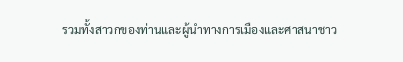รวมทั้งสาวกของท่านและผู้นำทางการเมืองและศาสนาชาว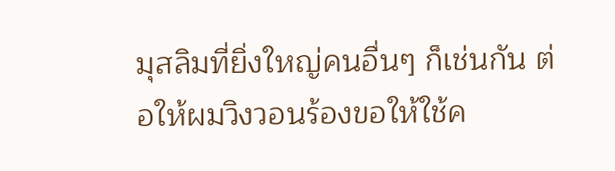มุสลิมที่ยิ่งใหญ่คนอื่นๆ ก็เช่นกัน ต่อให้ผมวิงวอนร้องขอให้ใช้ค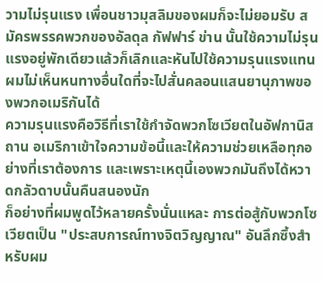วามไม่รุนแรง เพื่อนชาวมุสลิมของผมก็จะไม่ยอมรับ สมัครพรรคพวกของอัลดุล กัฟฟาร์ ข่าน นั้นใช้ความไม่รุนแรงอยู่พักเดียวแล้วก็เลิกและหันไปใช้ความรุนแรงแทน ผมไม่เห็นหนทางอื่นใดที่จะไปสั่นคลอนแสนยานุภาพของพวกอเมริกันได้
ความรุนแรงคือวิธีที่เราใช้กำจัดพวกโซเวียตในอัฟกานิสถาน อเมริกาเข้าใจความข้อนี้และให้ความช่วยเหลือทุกอย่างที่เราต้องการ และเพราะเหตุนี้เองพวกมันถึงได้หวาดกลัวดาบนั้นคืนสนองนัก
ก็อย่างที่ผมพูดไว้หลายครั้งนั่นแหละ การต่อสู้กับพวกโซเวียตเป็น "ประสบการณ์ทางจิตวิญญาณ" อันลึกซึ้งสำหรับผม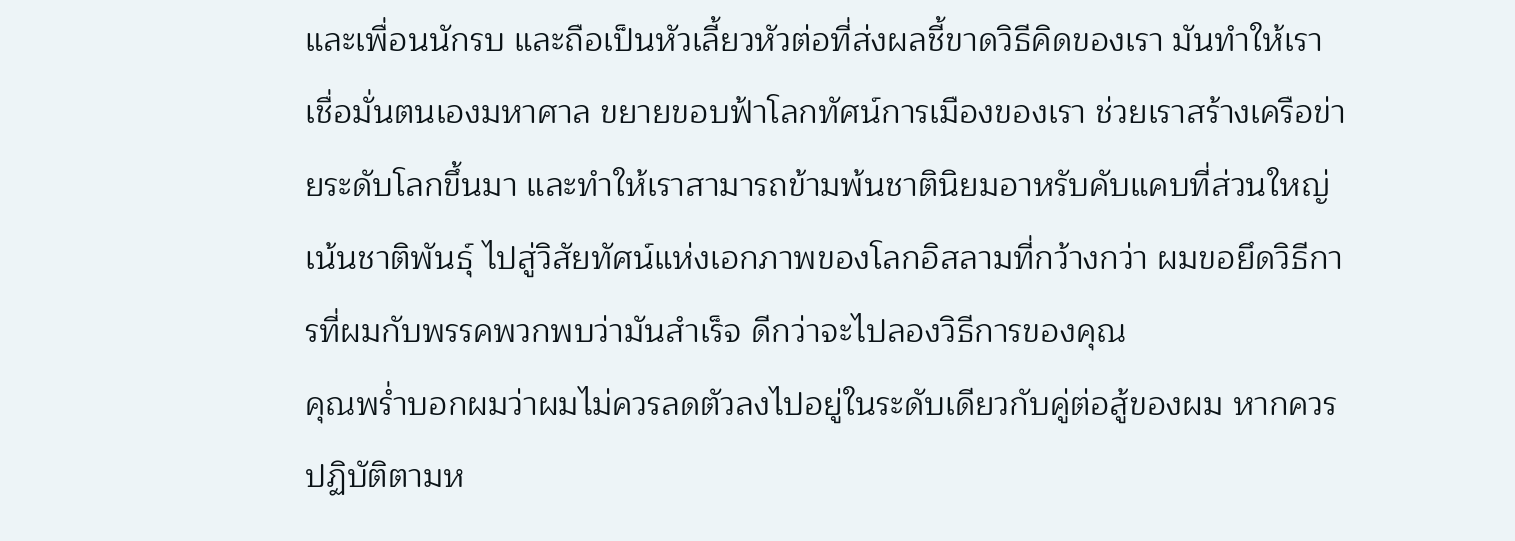และเพื่อนนักรบ และถือเป็นหัวเลี้ยวหัวต่อที่ส่งผลชี้ขาดวิธีคิดของเรา มันทำให้เราเชื่อมั่นตนเองมหาศาล ขยายขอบฟ้าโลกทัศน์การเมืองของเรา ช่วยเราสร้างเครือข่ายระดับโลกขึ้นมา และทำให้เราสามารถข้ามพ้นชาตินิยมอาหรับคับแคบที่ส่วนใหญ่เน้นชาติพันธุ์ ไปสู่วิสัยทัศน์แห่งเอกภาพของโลกอิสลามที่กว้างกว่า ผมขอยึดวิธีการที่ผมกับพรรคพวกพบว่ามันสำเร็จ ดีกว่าจะไปลองวิธีการของคุณ
คุณพร่ำบอกผมว่าผมไม่ควรลดตัวลงไปอยู่ในระดับเดียวกับคู่ต่อสู้ของผม หากควรปฏิบัติตามห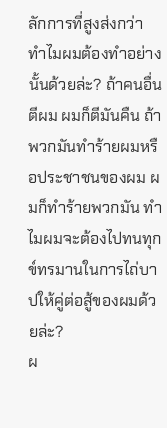ลักการที่สูงส่งกว่า ทำไมผมต้องทำอย่างนั้นด้วยล่ะ? ถ้าคนอื่นตีผม ผมก็ตีมันคืน ถ้าพวกมันทำร้ายผมหรือประชาชนของผม ผมก็ทำร้ายพวกมัน ทำไมผมจะต้องไปทนทุกข์ทรมานในการไถ่บาปให้คู่ต่อสู้ของผมด้วยล่ะ?
ผ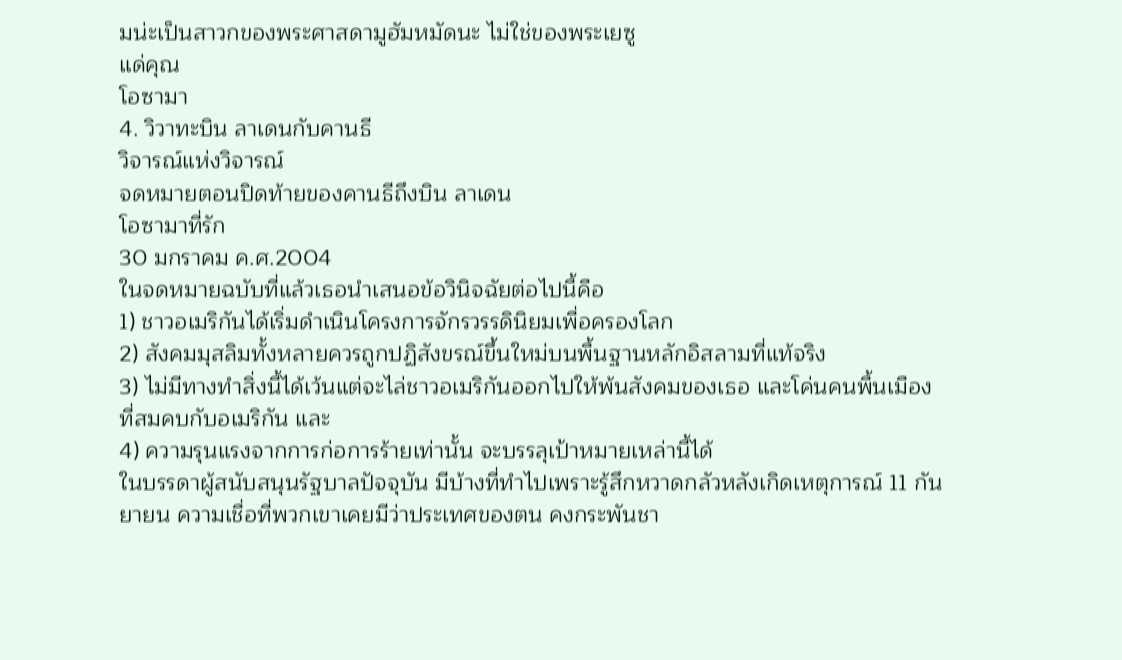มน่ะเป็นสาวกของพระศาสดามูฮัมหมัดนะ ไม่ใช่ของพระเยซู
แด่คุณ
โอซามา
4. วิวาทะบิน ลาเดนกับคานธี
วิจารณ์แห่งวิจารณ์
จดหมายตอนปิดท้ายของคานธีถึงบิน ลาเดน
โอซามาที่รัก
30 มกราคม ค.ศ.2004
ในจดหมายฉบับที่แล้วเธอนำเสนอข้อวินิจฉัยต่อไปนี้คือ
1) ชาวอเมริกันได้เริ่มดำเนินโครงการจักรวรรดินิยมเพื่อครองโลก
2) สังคมมุสลิมทั้งหลายควรถูกปฏิสังขรณ์ขึ้นใหม่บนพื้นฐานหลักอิสลามที่แท้จริง
3) ไม่มีทางทำสิ่งนี้ได้เว้นแต่จะไล่ชาวอเมริกันออกไปให้พ้นสังคมของเธอ และโค่นคนพื้นเมืองที่สมคบกับอเมริกัน และ
4) ความรุนแรงจากการก่อการร้ายเท่านั้น จะบรรลุเป้าหมายเหล่านี้ได้
ในบรรดาผู้สนับสนุนรัฐบาลปัจจุบัน มีบ้างที่ทำไปเพราะรู้สึกหวาดกลัวหลังเกิดเหตุการณ์ 11 กันยายน ความเชื่อที่พวกเขาเคยมีว่าประเทศของตน คงกระพันชา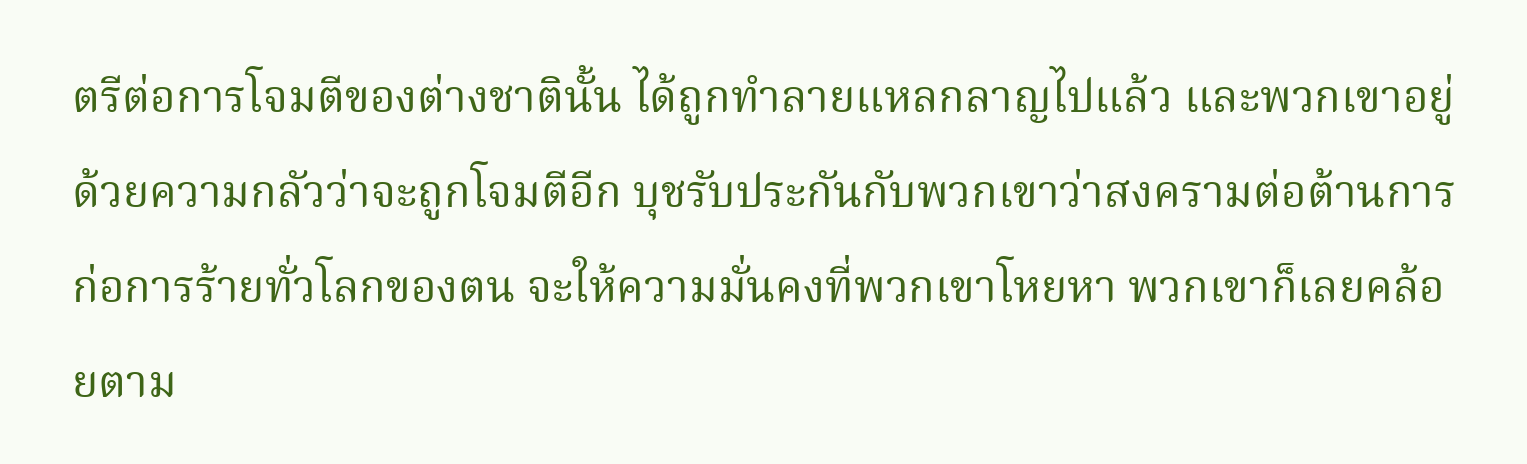ตรีต่อการโจมตีของต่างชาตินั้น ได้ถูกทำลายแหลกลาญไปแล้ว และพวกเขาอยู่ด้วยความกลัวว่าจะถูกโจมตีอีก บุชรับประกันกับพวกเขาว่าสงครามต่อต้านการก่อการร้ายทั่วโลกของตน จะให้ความมั่นคงที่พวกเขาโหยหา พวกเขาก็เลยคล้อยตาม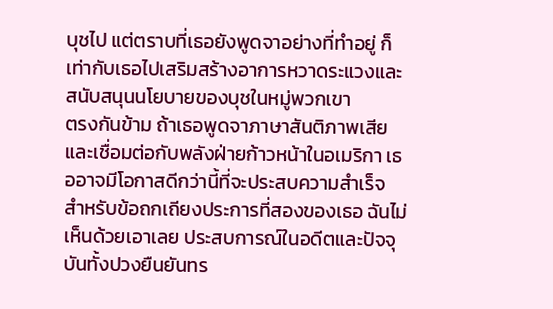บุชไป แต่ตราบที่เธอยังพูดจาอย่างที่ทำอยู่ ก็เท่ากับเธอไปเสริมสร้างอาการหวาดระแวงและสนับสนุนนโยบายของบุชในหมู่พวกเขา
ตรงกันข้าม ถ้าเธอพูดจาภาษาสันติภาพเสียและเชื่อมต่อกับพลังฝ่ายก้าวหน้าในอเมริกา เธออาจมีโอกาสดีกว่านี้ที่จะประสบความสำเร็จ
สำหรับข้อถกเถียงประการที่สองของเธอ ฉันไม่เห็นด้วยเอาเลย ประสบการณ์ในอดีตและปัจจุบันทั้งปวงยืนยันทร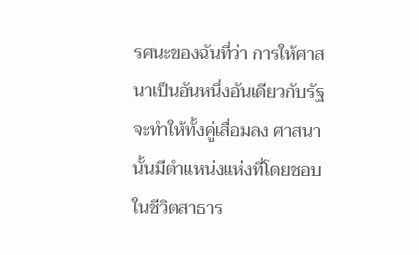รศนะของฉันที่ว่า การให้ศาสนาเป็นอันหนึ่งอันเดียวกับรัฐจะทำให้ทั้งคู่เสื่อมลง ศาสนานั้นมีตำแหน่งแห่งที่โดยชอบในชีวิตสาธาร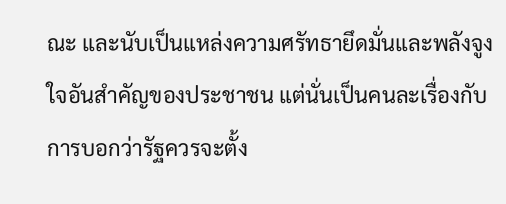ณะ และนับเป็นแหล่งความศรัทธายึดมั่นและพลังจูงใจอันสำคัญของประชาชน แต่นั่นเป็นคนละเรื่องกับการบอกว่ารัฐควรจะตั้ง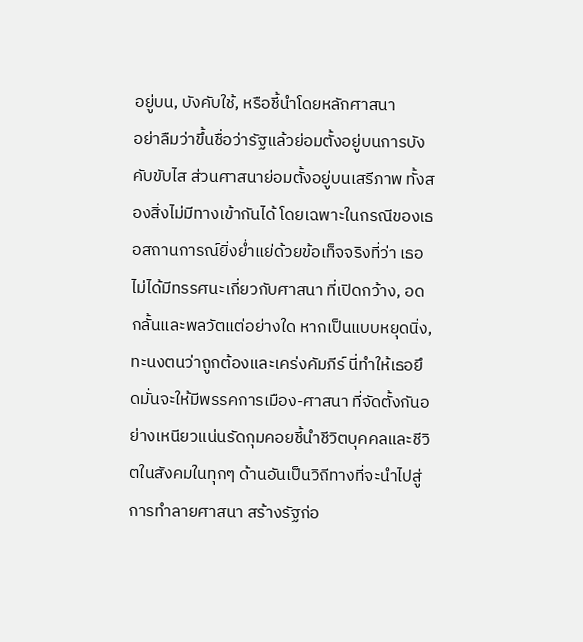อยู่บน, บังคับใช้, หรือชี้นำโดยหลักศาสนา
อย่าลืมว่าขึ้นชื่อว่ารัฐแล้วย่อมตั้งอยู่บนการบังคับขับไส ส่วนศาสนาย่อมตั้งอยู่บนเสรีภาพ ทั้งสองสิ่งไม่มีทางเข้ากันได้ โดยเฉพาะในกรณีของเธอสถานการณ์ยิ่งย่ำแย่ด้วยข้อเท็จจริงที่ว่า เธอไม่ได้มีทรรศนะเกี่ยวกับศาสนา ที่เปิดกว้าง, อดกลั้นและพลวัตแต่อย่างใด หากเป็นแบบหยุดนิ่ง, ทะนงตนว่าถูกต้องและเคร่งคัมภีร์ นี่ทำให้เธอยึดมั่นจะให้มีพรรคการเมือง-ศาสนา ที่จัดตั้งกันอย่างเหนียวแน่นรัดกุมคอยชี้นำชีวิตบุคคลและชีวิตในสังคมในทุกๆ ด้านอันเป็นวิถีทางที่จะนำไปสู่การทำลายศาสนา สร้างรัฐก่อ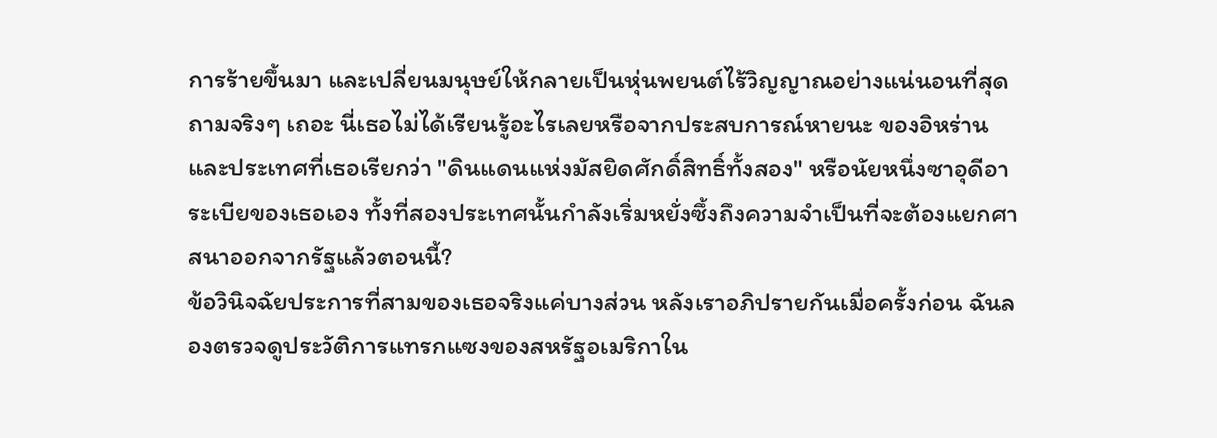การร้ายขึ้นมา และเปลี่ยนมนุษย์ให้กลายเป็นหุ่นพยนต์ไร้วิญญาณอย่างแน่นอนที่สุด
ถามจริงๆ เถอะ นี่เธอไม่ได้เรียนรู้อะไรเลยหรือจากประสบการณ์หายนะ ของอิหร่านและประเทศที่เธอเรียกว่า "ดินแดนแห่งมัสยิดศักดิ์สิทธิ์ทั้งสอง" หรือนัยหนึ่งซาอุดีอาระเบียของเธอเอง ทั้งที่สองประเทศนั้นกำลังเริ่มหยั่งซึ้งถึงความจำเป็นที่จะต้องแยกศาสนาออกจากรัฐแล้วตอนนี้?
ข้อวินิจฉัยประการที่สามของเธอจริงแค่บางส่วน หลังเราอภิปรายกันเมื่อครั้งก่อน ฉันลองตรวจดูประวัติการแทรกแซงของสหรัฐอเมริกาใน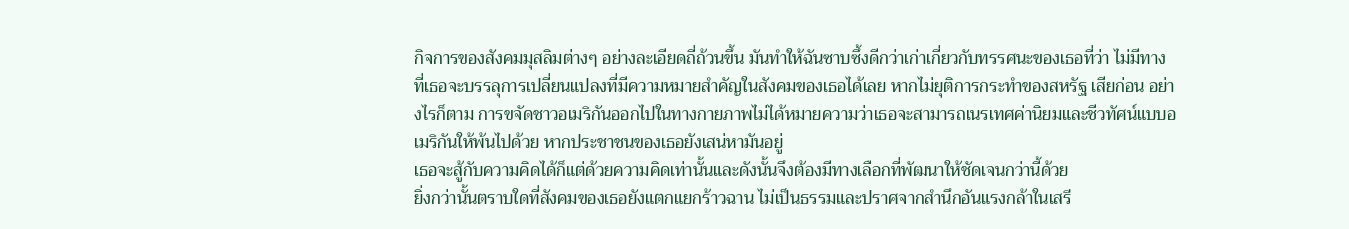กิจการของสังคมมุสลิมต่างๆ อย่างละเอียดถี่ถ้วนขึ้น มันทำให้ฉันซาบซึ้งดีกว่าเก่าเกี่ยวกับทรรศนะของเธอที่ว่า ไม่มีทางที่เธอจะบรรลุการเปลี่ยนแปลงที่มีความหมายสำคัญในสังคมของเธอได้เลย หากไม่ยุติการกระทำของสหรัฐ เสียก่อน อย่างไรก็ตาม การขจัดชาวอเมริกันออกไปในทางกายภาพไม่ได้หมายความว่าเธอจะสามารถเนรเทศค่านิยมและชีวทัศน์แบบอเมริกันให้พ้นไปด้วย หากประชาชนของเธอยังเสน่หามันอยู่
เธอจะสู้กับความคิดได้ก็แต่ด้วยความคิดเท่านั้นและดังนั้นจึงต้องมีทางเลือกที่พัฒนาให้ชัดเจนกว่านี้ด้วย
ยิ่งกว่านั้นตราบใดที่สังคมของเธอยังแตกแยกร้าวฉาน ไม่เป็นธรรมและปราศจากสำนึกอันแรงกล้าในเสรี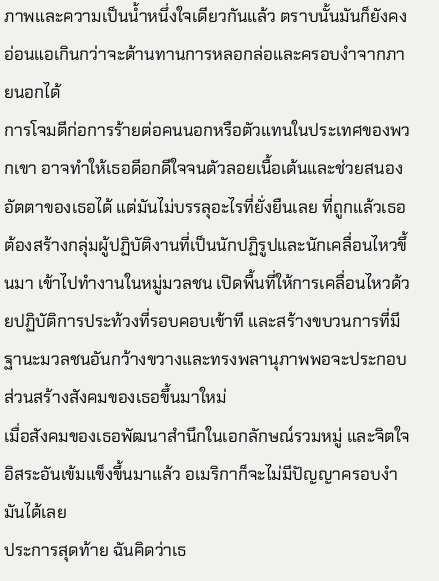ภาพและความเป็นน้ำหนึ่งใจเดียวกันแล้ว ตราบนั้นมันก็ยังคงอ่อนแอเกินกว่าจะต้านทานการหลอกล่อและครอบงำจากภายนอกได้
การโจมตีก่อการร้ายต่อคนนอกหรือตัวแทนในประเทศของพวกเขา อาจทำให้เธอดีอกดีใจจนตัวลอยเนื้อเต้นและช่วยสนองอัตตาของเธอได้ แต่มันไม่บรรลุอะไรที่ยั่งยืนเลย ที่ถูกแล้วเธอต้องสร้างกลุ่มผู้ปฏิบัติงานที่เป็นนักปฏิรูปและนักเคลื่อนไหวขึ้นมา เข้าไปทำงานในหมู่มวลชน เปิดพื้นที่ให้การเคลื่อนไหวด้วยปฏิบัติการประท้วงที่รอบคอบเข้าที และสร้างขบวนการที่มีฐานะมวลชนอันกว้างขวางและทรงพลานุภาพพอจะประกอบส่วนสร้างสังคมของเธอขึ้นมาใหม่
เมื่อสังคมของเธอพัฒนาสำนึกในเอกลักษณ์รวมหมู่ และจิตใจอิสระอันเข้มแข็งขึ้นมาแล้ว อเมริกาก็จะไม่มีปัญญาครอบงำมันได้เลย
ประการสุดท้าย ฉันคิดว่าเธ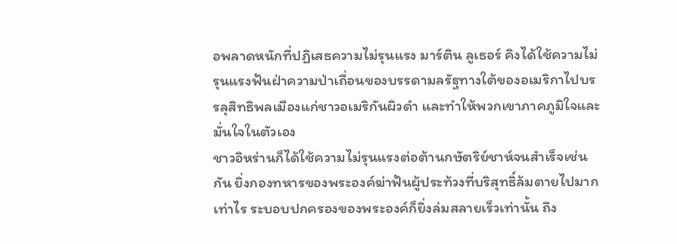อพลาดหนักที่ปฏิเสธความไม่รุนแรง มาร์ติน ลูเธอร์ คิงได้ใช้ความไม่รุนแรงฟันฝ่าความป่าเถื่อนของบรรดามลรัฐทางใต้ของอเมริกาไปบรรลุสิทธิพลเมืองแก่ชาวอเมริกันผิวดำ และทำให้พวกเขาภาคภูมิใจและมั่นใจในตัวเอง
ชาวอิหร่านก็ได้ใช้ความไม่รุนแรงต่อต้านกษัตริย์ชาห์จนสำเร็จเช่นกัน ยิ่งกองทหารของพระองค์ฆ่าฟันผู้ประท้วงที่บริสุทธิ์ล้มตายไปมากเท่าไร ระบอบปกครองของพระองค์ก็ยิ่งล่มสลายเร็วเท่านั้น ถึง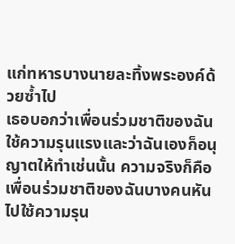แก่ทหารบางนายละทิ้งพระองค์ด้วยซ้ำไป
เธอบอกว่าเพื่อนร่วมชาติของฉันใช้ความรุนแรงและว่าฉันเองก็อนุญาตให้ทำเช่นนั้น ความจริงก็คือเพื่อนร่วมชาติของฉันบางคนหันไปใช้ความรุน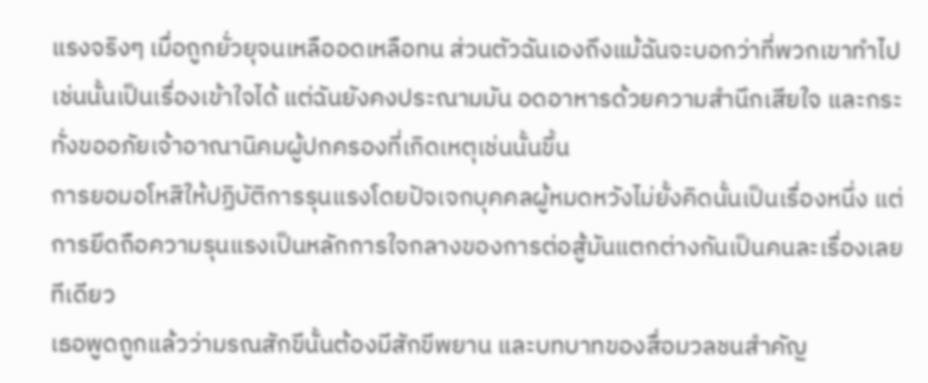แรงจริงๆ เมื่อถูกยั่วยุจนเหลืออดเหลือทน ส่วนตัวฉันเองถึงแม้ฉันจะบอกว่าที่พวกเขาทำไปเช่นนั้นเป็นเรื่องเข้าใจได้ แต่ฉันยังคงประณามมัน อดอาหารด้วยความสำนึกเสียใจ และกระทั่งขออภัยเจ้าอาณานิคมผู้ปกครองที่เกิดเหตุเช่นนั้นขึ้น
การยอมอโหสิให้ปฏิบัติการรุนแรงโดยปัจเจกบุคคลผู้หมดหวังไม่ยั้งคิดนั้นเป็นเรื่องหนึ่ง แต่การยึดถือความรุนแรงเป็นหลักการใจกลางของการต่อสู้มันแตกต่างกันเป็นคนละเรื่องเลยทีเดียว
เธอพูดถูกแล้วว่ามรณสักขีนั้นต้องมีสักขีพยาน และบทบาทของสื่อมวลชนสำคัญ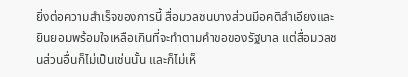ยิ่งต่อความสำเร็จของการนี้ สื่อมวลชนบางส่วนมีอคติลำเอียงและยินยอมพร้อมใจเหลือเกินที่จะทำตามคำขอของรัฐบาล แต่สื่อมวลชนส่วนอื่นก็ไม่เป็นเช่นนั้น และก็ไม่เห็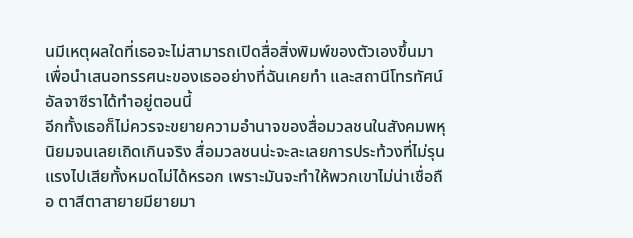นมีเหตุผลใดที่เธอจะไม่สามารถเปิดสื่อสิ่งพิมพ์ของตัวเองขึ้นมา เพื่อนำเสนอทรรศนะของเธออย่างที่ฉันเคยทำ และสถานีโทรทัศน์อัลจาซีราได้ทำอยู่ตอนนี้
อีกทั้งเธอก็ไม่ควรจะขยายความอำนาจของสื่อมวลชนในสังคมพหุนิยมจนเลยเถิดเกินจริง สื่อมวลชนน่ะจะละเลยการประท้วงที่ไม่รุนแรงไปเสียทั้งหมดไม่ได้หรอก เพราะมันจะทำให้พวกเขาไม่น่าเชื่อถือ ตาสีตาสายายมียายมา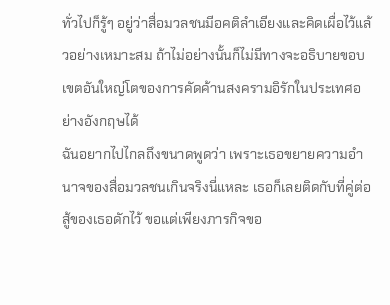ทั่วไปก็รู้ๆ อยู่ว่าสื่อมวลชนมีอคติลำเอียงและคิดเผื่อไว้แล้วอย่างเหมาะสม ถ้าไม่อย่างนั้นก็ไม่มีทางจะอธิบายขอบเขตอันใหญ่โตของการคัดค้านสงครามอิรักในประเทศอย่างอังกฤษได้
ฉันอยากไปไกลถึงขนาดพูดว่า เพราะเธอขยายความอำนาจของสื่อมวลชนเกินจริงนี่แหละ เธอก็เลยติดกับที่คู่ต่อสู้ของเธอดักไว้ ขอแต่เพียงภารกิจขอ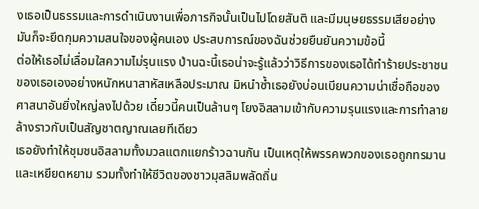งเธอเป็นธรรมและการดำเนินงานเพื่อภารกิจนั้นเป็นไปโดยสันติ และมีมนุษยธรรมเสียอย่าง มันก็จะยึดกุมความสนใจของผู้คนเอง ประสบการณ์ของฉันช่วยยืนยันความข้อนี้
ต่อให้เธอไม่เลื่อมใสความไม่รุนแรง ป่านฉะนี้เธอน่าจะรู้แล้วว่าวิธีการของเธอได้ทำร้ายประชาชนของเธอเองอย่างหนักหนาสาหัสเหลือประมาณ มิหนำซ้ำเธอยังบ่อนเบียนความน่าเชื่อถือของศาสนาอันยิ่งใหญ่ลงไปด้วย เดี๋ยวนี้คนเป็นล้านๆ โยงอิสลามเข้ากับความรุนแรงและการทำลายล้างราวกับเป็นสัญชาตญาณเลยทีเดียว
เธอยังทำให้ชุมชนอิสลามทั้งมวลแตกแยกร้าวฉานกัน เป็นเหตุให้พรรคพวกของเธอถูกทรมานและเหยียดหยาม รวมทั้งทำให้ชีวิตของชาวมุสลิมพลัดถิ่น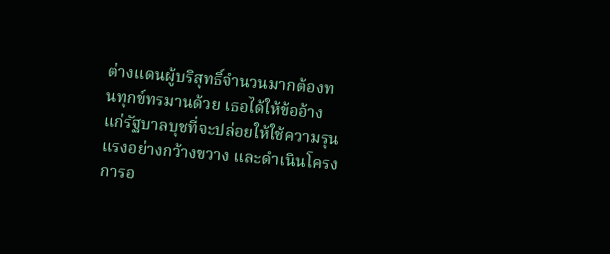ต่างแดนผู้บริสุทธิ์จำนวนมากต้องทนทุกข์ทรมานด้วย เธอได้ให้ข้ออ้างแก่รัฐบาลบุชที่จะปล่อยให้ใช้ความรุนแรงอย่างกว้างขวาง และดำเนินโครงการอ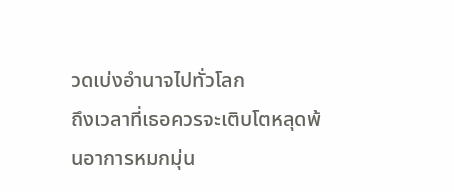วดเบ่งอำนาจไปทั่วโลก
ถึงเวลาที่เธอควรจะเติบโตหลุดพ้นอาการหมกมุ่น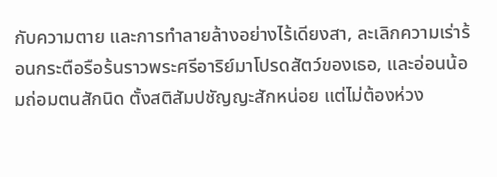กับความตาย และการทำลายล้างอย่างไร้เดียงสา, ละเลิกความเร่าร้อนกระตือรือร้นราวพระศรีอาริย์มาโปรดสัตว์ของเธอ, และอ่อนน้อมถ่อมตนสักนิด ตั้งสติสัมปชัญญะสักหน่อย แต่ไม่ต้องห่วง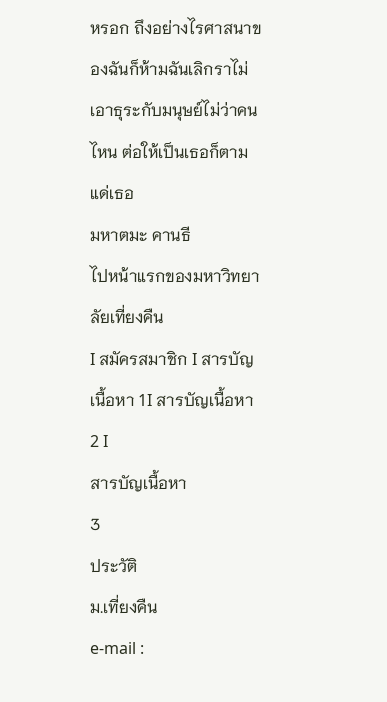หรอก ถึงอย่างไรศาสนาของฉันก็ห้ามฉันเลิกราไม่เอาธุระกับมนุษย์ไม่ว่าคนไหน ต่อให้เป็นเธอก็ตาม
แด่เธอ
มหาตมะ คานธี
ไปหน้าแรกของมหาวิทยาลัยเที่ยงคืน
I สมัครสมาชิก I สารบัญเนื้อหา 1I สารบัญเนื้อหา 2 I
สารบัญเนื้อหา
3
ประวัติ
ม.เที่ยงคืน
e-mail :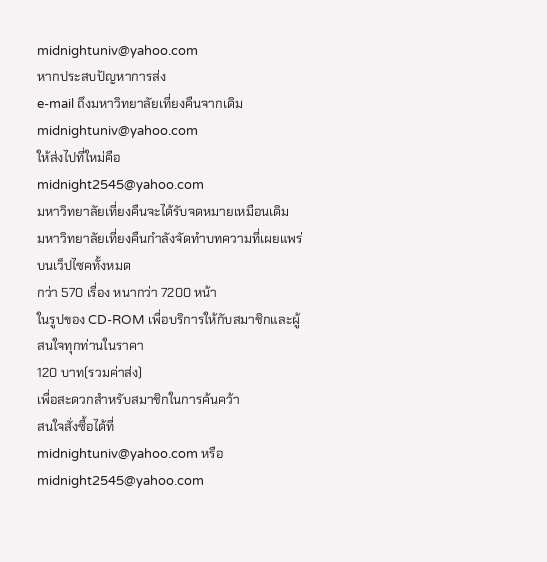midnightuniv@yahoo.com
หากประสบปัญหาการส่ง
e-mail ถึงมหาวิทยาลัยเที่ยงคืนจากเดิม
midnightuniv@yahoo.com
ให้ส่งไปที่ใหม่คือ
midnight2545@yahoo.com
มหาวิทยาลัยเที่ยงคืนจะได้รับจดหมายเหมือนเดิม
มหาวิทยาลัยเที่ยงคืนกำลังจัดทำบทความที่เผยแพร่บนเว็ปไซคทั้งหมด
กว่า 570 เรื่อง หนากว่า 7200 หน้า
ในรูปของ CD-ROM เพื่อบริการให้กับสมาชิกและผู้สนใจทุกท่านในราคา
120 บาท(รวมค่าส่ง)
เพื่อสะดวกสำหรับสมาชิกในการค้นคว้า
สนใจสั่งซื้อได้ที่
midnightuniv@yahoo.com หรือ
midnight2545@yahoo.com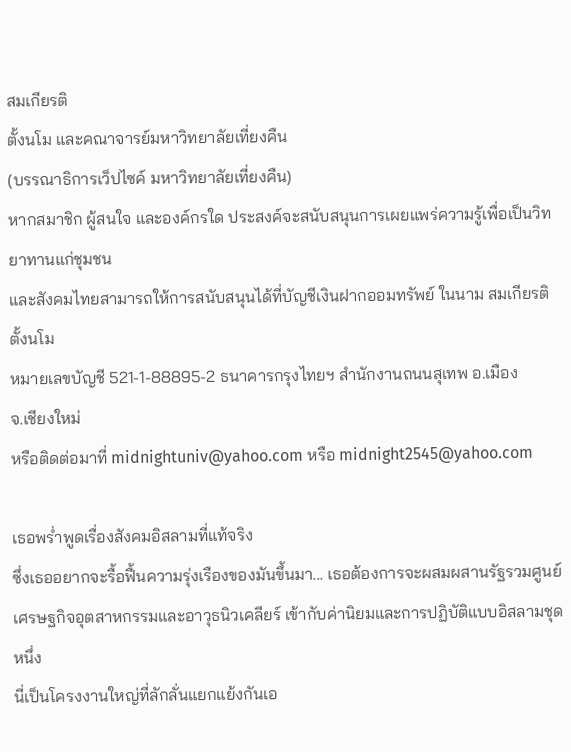สมเกียรติ
ตั้งนโม และคณาจารย์มหาวิทยาลัยเที่ยงคืน
(บรรณาธิการเว็ปไซค์ มหาวิทยาลัยเที่ยงคืน)
หากสมาชิก ผู้สนใจ และองค์กรใด ประสงค์จะสนับสนุนการเผยแพร่ความรู้เพื่อเป็นวิทยาทานแก่ชุมชน
และสังคมไทยสามารถให้การสนับสนุนได้ที่บัญชีเงินฝากออมทรัพย์ ในนาม สมเกียรติ
ตั้งนโม
หมายเลขบัญชี 521-1-88895-2 ธนาคารกรุงไทยฯ สำนักงานถนนสุเทพ อ.เมือง
จ.เชียงใหม่
หรือติดต่อมาที่ midnightuniv@yahoo.com หรือ midnight2545@yahoo.com

เธอพร่ำพูดเรื่องสังคมอิสลามที่แท้จริง
ซึ่งเธออยากจะรื้อฟื้นความรุ่งเรืองของมันขึ้นมา... เธอต้องการจะผสมผสานรัฐรวมศูนย์
เศรษฐกิจอุตสาหกรรมและอาวุธนิวเคลียร์ เข้ากับค่านิยมและการปฏิบัติแบบอิสลามชุดหนึ่ง
นี่เป็นโครงงานใหญ่ที่ลักลั่นแยกแย้งกันเอ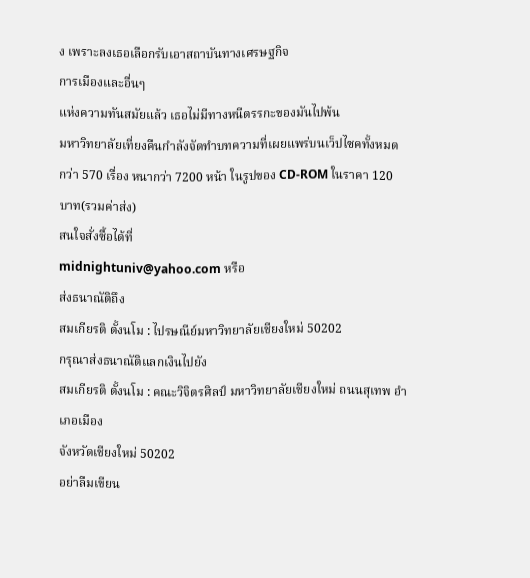ง เพราะลงเธอเลือกรับเอาสถาบันทางเศรษฐกิจ
การเมืองและอื่นๆ
แห่งความทันสมัยแล้ว เธอไม่มีทางหนีตรรกะของมันไปพ้น
มหาวิทยาลัยเที่ยงคืนกำลังจัดทำบทความที่เผยแพร่บนเว็ปไซคทั้งหมด
กว่า 570 เรื่อง หนากว่า 7200 หน้า ในรูปของ CD-ROM ในราคา 120 บาท(รวมค่าส่ง)
สนใจสั่งซื้อได้ที่
midnightuniv@yahoo.com หรือ
ส่งธนาณัติถึง
สมเกียรติ ตั้งนโม : ไปรษณีย์มหาวิทยาลัยเชียงใหม่ 50202
กรุณาส่งธนาณัติแลกเงินไปยัง
สมเกียรติ ตั้งนโม : คณะวิจิตรศิลป์ มหาวิทยาลัยเชียงใหม่ ถนนสุเทพ อำเภอเมือง
จังหวัดเชียงใหม่ 50202
อย่าลืมเขียน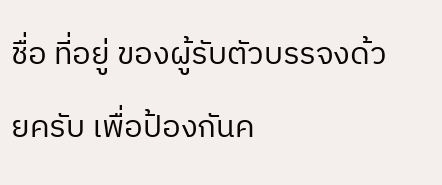ชื่อ ที่อยู่ ของผู้รับตัวบรรจงด้วยครับ เพื่อป้องกันค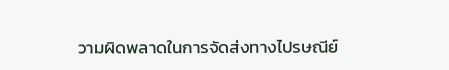วามผิดพลาดในการจัดส่งทางไปรษณีย์